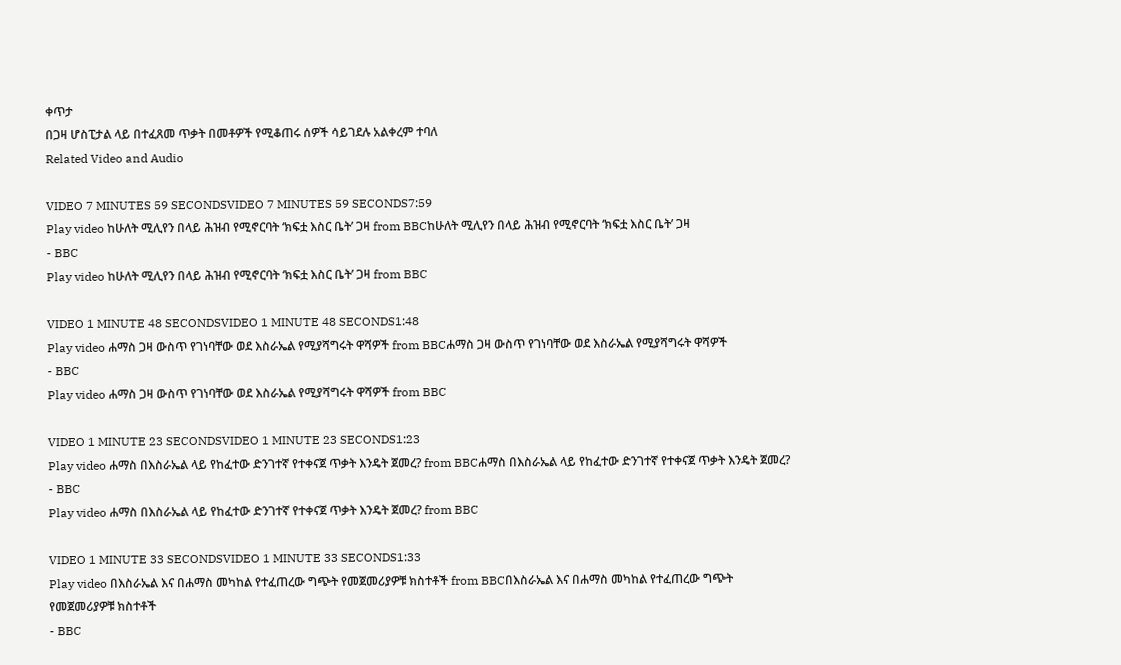ቀጥታ
በጋዛ ሆስፒታል ላይ በተፈጸመ ጥቃት በመቶዎች የሚቆጠሩ ሰዎች ሳይገደሉ አልቀረም ተባለ
Related Video and Audio

VIDEO 7 MINUTES 59 SECONDSVIDEO 7 MINUTES 59 SECONDS7:59
Play video ከሁለት ሚሊየን በላይ ሕዝብ የሚኖርባት ‘ክፍቷ እስር ቤት’ ጋዛ from BBCከሁለት ሚሊየን በላይ ሕዝብ የሚኖርባት ‘ክፍቷ እስር ቤት’ ጋዛ
- BBC
Play video ከሁለት ሚሊየን በላይ ሕዝብ የሚኖርባት ‘ክፍቷ እስር ቤት’ ጋዛ from BBC

VIDEO 1 MINUTE 48 SECONDSVIDEO 1 MINUTE 48 SECONDS1:48
Play video ሐማስ ጋዛ ውስጥ የገነባቸው ወደ እስራኤል የሚያሻግሩት ዋሻዎች from BBCሐማስ ጋዛ ውስጥ የገነባቸው ወደ እስራኤል የሚያሻግሩት ዋሻዎች
- BBC
Play video ሐማስ ጋዛ ውስጥ የገነባቸው ወደ እስራኤል የሚያሻግሩት ዋሻዎች from BBC

VIDEO 1 MINUTE 23 SECONDSVIDEO 1 MINUTE 23 SECONDS1:23
Play video ሐማስ በእስራኤል ላይ የከፈተው ድንገተኛ የተቀናጀ ጥቃት እንዴት ጀመረ? from BBCሐማስ በእስራኤል ላይ የከፈተው ድንገተኛ የተቀናጀ ጥቃት እንዴት ጀመረ?
- BBC
Play video ሐማስ በእስራኤል ላይ የከፈተው ድንገተኛ የተቀናጀ ጥቃት እንዴት ጀመረ? from BBC

VIDEO 1 MINUTE 33 SECONDSVIDEO 1 MINUTE 33 SECONDS1:33
Play video በእስራኤል እና በሐማስ መካከል የተፈጠረው ግጭት የመጀመሪያዎቹ ክስተቶች from BBCበእስራኤል እና በሐማስ መካከል የተፈጠረው ግጭት የመጀመሪያዎቹ ክስተቶች
- BBC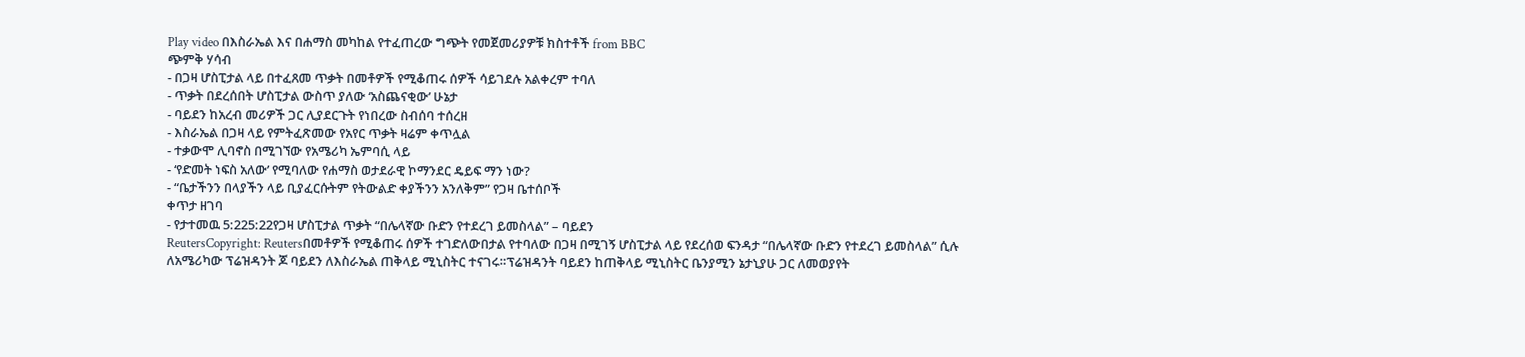Play video በእስራኤል እና በሐማስ መካከል የተፈጠረው ግጭት የመጀመሪያዎቹ ክስተቶች from BBC
ጭምቅ ሃሳብ
- በጋዛ ሆስፒታል ላይ በተፈጸመ ጥቃት በመቶዎች የሚቆጠሩ ሰዎች ሳይገደሉ አልቀረም ተባለ
- ጥቃት በደረሰበት ሆስፒታል ውስጥ ያለው ‘አስጨናቂው’ ሁኔታ
- ባይደን ከአረብ መሪዎች ጋር ሊያደርጉት የነበረው ስብሰባ ተሰረዘ
- እስራኤል በጋዛ ላይ የምትፈጽመው የአየር ጥቃት ዛሬም ቀጥሏል
- ተቃውሞ ሊባኖስ በሚገኘው የአሜሪካ ኤምባሲ ላይ
- ‘የድመት ነፍስ አለው’ የሚባለው የሐማስ ወታደራዊ ኮማንደር ዴይፍ ማን ነው?
- “ቤታችንን በላያችን ላይ ቢያፈርሱትም የትውልድ ቀያችንን አንለቅም” የጋዛ ቤተሰቦች
ቀጥታ ዘገባ
- የታተመዉ 5:225:22የጋዛ ሆስፒታል ጥቃት “በሌላኛው ቡድን የተደረገ ይመስላል” – ባይደን
ReutersCopyright: Reutersበመቶዎች የሚቆጠሩ ሰዎች ተገድለውበታል የተባለው በጋዛ በሚገኝ ሆስፒታል ላይ የደረሰወ ፍንዳታ “በሌላኛው ቡድን የተደረገ ይመስላል” ሲሉ ለአሜሪካው ፕሬዝዳንት ጆ ባይደን ለእስራኤል ጠቅላይ ሚኒስትር ተናገሩ።ፕሬዝዳንት ባይደን ከጠቅላይ ሚኒስትር ቤንያሚን ኔታኒያሁ ጋር ለመወያየት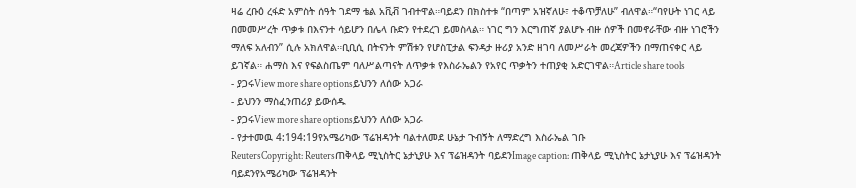ዛሬ ረቡዕ ረፋድ አምስት ሰዓት ገደማ ቴል አቪቭ ገብተዋል።ባይደን በክስተቱ “በጣም አዝኛለሁ፣ ተቆጥቻለሁ” ብለዋል።“ባየሁት ነገር ላይ በመመሥረት ጥቃቱ በእናንተ ሳይሆን በሌላ ቡድን የተደረገ ይመስላል። ነገር ግን እርግጠኛ ያልሆኑ ብዙ ሰዎች በመኖራቸው ብዙ ነገሮችን ማለፍ አለብን” ሲሉ አክለዋል።ቢቢሲ በትናንት ምሽቱን የሆስፒታል ፍንዳታ ዙሪያ አንድ ዘገባ ለመሥራት መረጃዎችን በማጠናቀር ላይ ይገኛል። ሐማስ እና የፍልስጤም ባለሥልጣናት ለጥቃቱ የእስራኤልን የአየር ጥቃትን ተጠያቂ አድርገዋል።Article share tools
- ያጋሩView more share optionsይህንን ለሰው አጋራ
- ይህንን ማስፈንጠሪያ ይውሰዱ
- ያጋሩView more share optionsይህንን ለሰው አጋራ
- የታተመዉ 4:194:19የአሜሪካው ፕሬዝዳንት ባልተለመደ ሁኔታ ጉብኝት ለማድረግ እስራኤል ገቡ
ReutersCopyright: Reutersጠቅላይ ሚኒስትር ኔታኒያሁ እና ፕሬዝዳንት ባይደንImage caption: ጠቅላይ ሚኒስትር ኔታኒያሁ እና ፕሬዝዳንት ባይደንየአሜሪካው ፕሬዝዳንት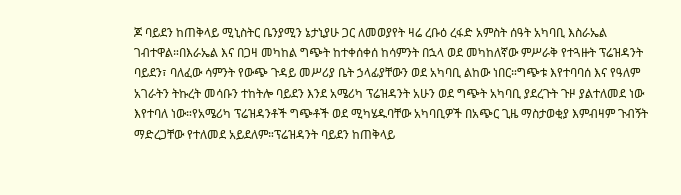ጆ ባይደን ከጠቅላይ ሚኒስትር ቤንያሚን ኔታኒያሁ ጋር ለመወያየት ዛሬ ረቡዕ ረፋድ አምስት ሰዓት አካባቢ እስራኤል ገብተዋል።በእራኤል እና በጋዛ መካከል ግጭት ከተቀሰቀሰ ከሳምንት በኋላ ወደ መካከለኛው ምሥራቅ የተጓዙት ፕሬዝዳንት ባይደን፣ ባለፈው ሳምንት የውጭ ጉዳይ መሥሪያ ቤት ኃላፊያቸውን ወደ አካባቢ ልከው ነበር።ግጭቱ እየተባባሰ እና የዓለም አገራትን ትኩረት መሳቡን ተከትሎ ባይደን እንደ አሜሪካ ፕሬዝዳንት አሁን ወደ ግጭት አካባቢ ያደረጉት ጉዞ ያልተለመደ ነው እየተባለ ነው።የአሜሪካ ፕሬዝዳንቶች ግጭቶች ወደ ሚካሄዱባቸው አካባቢዎች በአጭር ጊዜ ማስታወቂያ እምብዛም ጉብኝት ማድረጋቸው የተለመደ አይደለም።ፕሬዝዳንት ባይደን ከጠቅላይ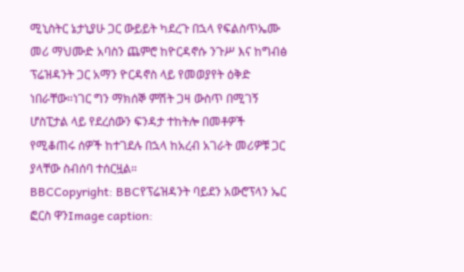ሚኒስትር ኔታኒያሁ ጋር ውይይት ካደረጉ በኋላ የፍልስጥኤሙ መሪ ማህሙድ አባስን ጨምሮ ከዮርዳኖሱ ንጉሥ እና ከግብፅ ፕሬዝዳንት ጋር አማን ዮርዳኖስ ላይ የመወያየት ዕቅድ ነበራቸው።ነገር ግን ማክሰኞ ምሽት ጋዛ ውስጥ በሚገኝ ሆስፒታል ላይ የደረሰውን ፍንዳታ ተከትሎ በመቶዎች የሚቆጠሩ ሰዎች ከተገደሉ በኋላ ከአረብ አገራት መሪዎቹ ጋር ያላቸው ስብሰባ ተሰርዟል።
BBCCopyright: BBCየፕሬዝዳንት ባይደን አውሮፕላን ኤር ፎርስ ዋንImage caption: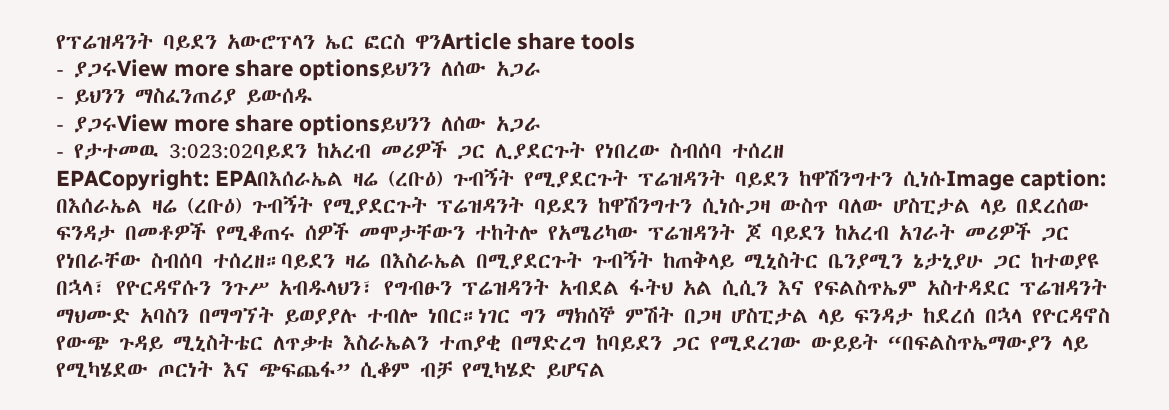የፕሬዝዳንት ባይደን አውሮፕላን ኤር ፎርስ ዋንArticle share tools
- ያጋሩView more share optionsይህንን ለሰው አጋራ
- ይህንን ማስፈንጠሪያ ይውሰዱ
- ያጋሩView more share optionsይህንን ለሰው አጋራ
- የታተመዉ 3:023:02ባይደን ከአረብ መሪዎች ጋር ሊያደርጉት የነበረው ስብሰባ ተሰረዘ
EPACopyright: EPAበእሰራኤል ዛሬ (ረቡዕ) ጉብኝት የሚያደርጉት ፕሬዝዳንት ባይደን ከዋሽንግተን ሲነሱImage caption: በእሰራኤል ዛሬ (ረቡዕ) ጉብኝት የሚያደርጉት ፕሬዝዳንት ባይደን ከዋሽንግተን ሲነሱጋዛ ውስጥ ባለው ሆስፒታል ላይ በደረሰው ፍንዳታ በመቶዎች የሚቆጠሩ ሰዎች መሞታቸውን ተከትሎ የአሜሪካው ፕሬዝዳንት ጆ ባይደን ከአረብ አገራት መሪዎች ጋር የነበራቸው ስብሰባ ተሰረዘ።ባይደን ዛሬ በእስራኤል በሚያደርጉት ጉብኝት ከጠቅላይ ሚኒስትር ቤንያሚን ኔታኒያሁ ጋር ከተወያዩ በኋላ፣ የዮርዳኖሱን ንጉሥ አብዱላህን፣ የግብፁን ፕሬዝዳንት አብደል ፋትህ አል ሲሲን እና የፍልስጥኤም አስተዳደር ፕሬዝዳንት ማህሙድ አባስን በማግኘት ይወያያሉ ተብሎ ነበር።ነገር ግን ማክሰኞ ምሽት በጋዛ ሆስፒታል ላይ ፍንዳታ ከደረሰ በኋላ የዮርዳኖስ የውጭ ጉዳይ ሚኒስትቴር ለጥቃቱ እስራኤልን ተጠያቂ በማድረግ ከባይደን ጋር የሚደረገው ውይይት “በፍልስጥኤማውያን ላይ የሚካሄደው ጦርነት እና ጭፍጨፋ” ሲቆም ብቻ የሚካሄድ ይሆናል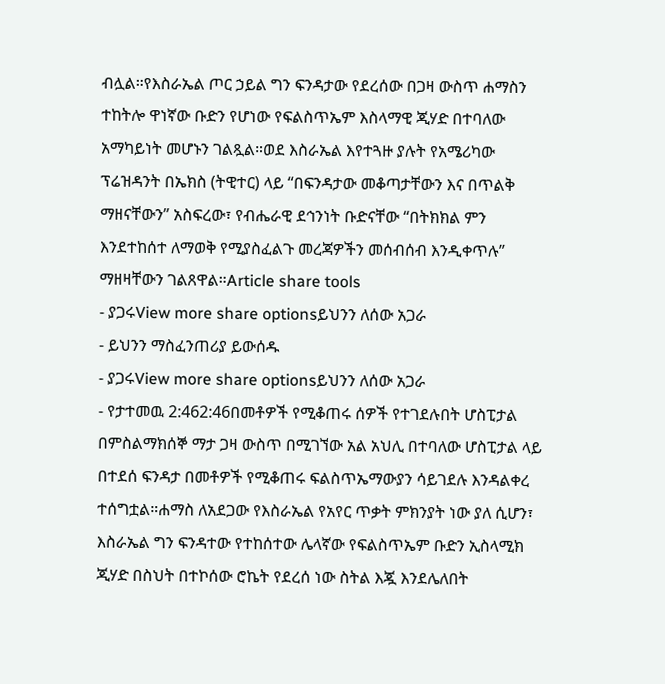ብሏል።የእስራኤል ጦር ኃይል ግን ፍንዳታው የደረሰው በጋዛ ውስጥ ሐማስን ተከትሎ ዋነኛው ቡድን የሆነው የፍልስጥኤም እስላማዊ ጂሃድ በተባለው አማካይነት መሆኑን ገልጿል።ወደ እስራኤል እየተጓዙ ያሉት የአሜሪካው ፕሬዝዳንት በኤክስ (ትዊተር) ላይ “በፍንዳታው መቆጣታቸውን እና በጥልቅ ማዘናቸውን” አስፍረው፣ የብሔራዊ ደኅንነት ቡድናቸው “በትክክል ምን እንደተከሰተ ለማወቅ የሚያስፈልጉ መረጃዎችን መሰብሰብ እንዲቀጥሉ” ማዘዛቸውን ገልጸዋል።Article share tools
- ያጋሩView more share optionsይህንን ለሰው አጋራ
- ይህንን ማስፈንጠሪያ ይውሰዱ
- ያጋሩView more share optionsይህንን ለሰው አጋራ
- የታተመዉ 2:462:46በመቶዎች የሚቆጠሩ ሰዎች የተገደሉበት ሆስፒታል በምስልማክሰኞ ማታ ጋዛ ውስጥ በሚገኘው አል አህሊ በተባለው ሆስፒታል ላይ በተደሰ ፍንዳታ በመቶዎች የሚቆጠሩ ፍልስጥኤማውያን ሳይገደሉ እንዳልቀረ ተሰግቷል።ሐማስ ለአደጋው የእስራኤል የአየር ጥቃት ምክንያት ነው ያለ ሲሆን፣ እስራኤል ግን ፍንዳተው የተከሰተው ሌላኛው የፍልስጥኤም ቡድን ኢስላሚክ ጂሃድ በስህት በተኮሰው ሮኬት የደረሰ ነው ስትል እጇ እንደሌለበት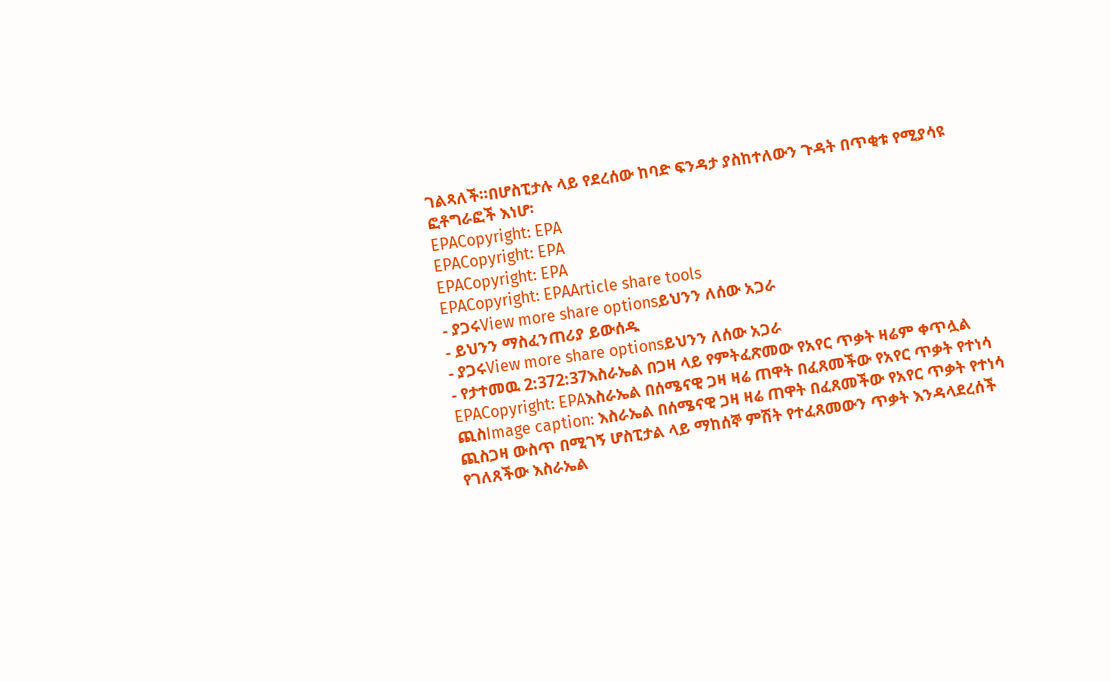ገልጻለች።በሆስፒታሉ ላይ የደረሰው ከባድ ፍንዳታ ያስከተለውን ጉዳት በጥቂቱ የሚያሳዩ ፎቶግራፎች እነሆ፡
EPACopyright: EPA
EPACopyright: EPA
EPACopyright: EPA
EPACopyright: EPAArticle share tools
- ያጋሩView more share optionsይህንን ለሰው አጋራ
- ይህንን ማስፈንጠሪያ ይውሰዱ
- ያጋሩView more share optionsይህንን ለሰው አጋራ
- የታተመዉ 2:372:37እስራኤል በጋዛ ላይ የምትፈጽመው የአየር ጥቃት ዛሬም ቀጥሏል
EPACopyright: EPAእስራኤል በሰሜናዊ ጋዛ ዛሬ ጠዋት በፈጸመችው የአየር ጥቃት የተነሳ ጪስImage caption: እስራኤል በሰሜናዊ ጋዛ ዛሬ ጠዋት በፈጸመችው የአየር ጥቃት የተነሳ ጪስጋዛ ውስጥ በሚገኝ ሆስፒታል ላይ ማከሰኞ ምሽት የተፈጸመውን ጥቃት እንዳላደረሰች የገለጸችው እስራኤል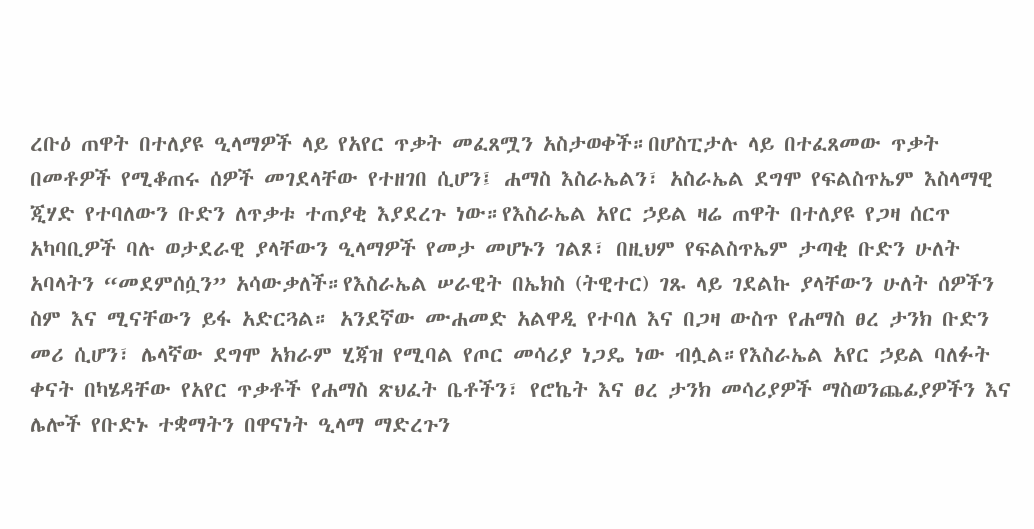ረቡዕ ጠዋት በተለያዩ ዒላማዎች ላይ የአየር ጥቃት መፈጸሟን አስታወቀች።በሆስፒታሉ ላይ በተፈጸመው ጥቃት በመቶዎች የሚቆጠሩ ሰዎች መገደላቸው የተዘገበ ሲሆን፤ ሐማስ እስራኤልን፣ አስራኤል ደግሞ የፍልስጥኤም እስላማዊ ጂሃድ የተባለውን ቡድን ለጥቃቱ ተጠያቂ እያደረጉ ነው።የእስራኤል አየር ኃይል ዛሬ ጠዋት በተለያዩ የጋዛ ሰርጥ አካባቢዎች ባሉ ወታደራዊ ያላቸውን ዒላማዎች የመታ መሆኑን ገልጾ፣ በዚህም የፍልስጥኤም ታጣቂ ቡድን ሁለት አባላትን “መደምሰሷን” አሳውቃለች።የእስራኤል ሠራዊት በኤክስ (ትዊተር) ገጹ ላይ ገደልኩ ያላቸውን ሁለት ሰዎችን ስም እና ሚናቸውን ይፋ አድርጓል። አንደኛው ሙሐመድ አልዋዲ የተባለ እና በጋዛ ውስጥ የሐማስ ፀረ ታንክ ቡድን መሪ ሲሆን፣ ሌላኛው ደግሞ አክራም ሂጃዝ የሚባል የጦር መሳሪያ ነጋዴ ነው ብሏል።የእስራኤል አየር ኃይል ባለፉት ቀናት በካሄዳቸው የአየር ጥቃቶች የሐማስ ጽህፈት ቤቶችን፣ የሮኬት እና ፀረ ታንክ መሳሪያዎች ማስወንጨፊያዎችን እና ሌሎች የቡድኑ ተቋማትን በዋናነት ዒላማ ማድረጉን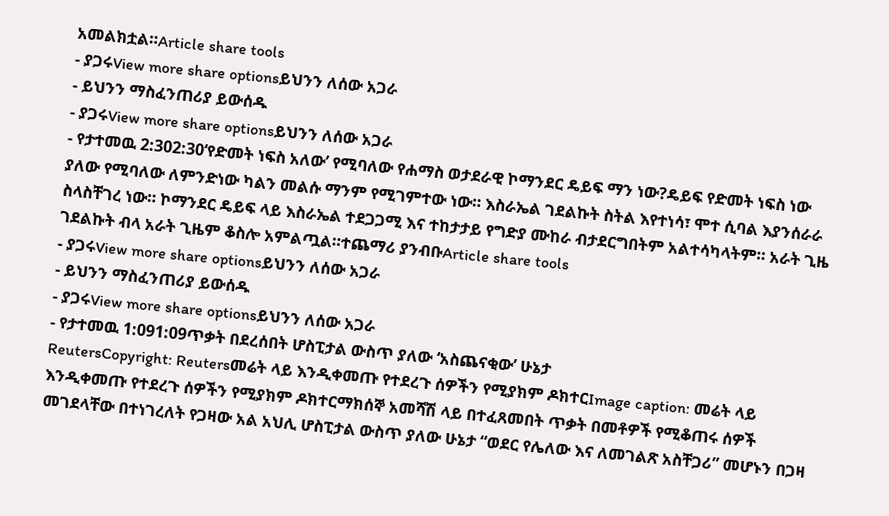አመልክቷል።Article share tools
- ያጋሩView more share optionsይህንን ለሰው አጋራ
- ይህንን ማስፈንጠሪያ ይውሰዱ
- ያጋሩView more share optionsይህንን ለሰው አጋራ
- የታተመዉ 2:302:30‘የድመት ነፍስ አለው’ የሚባለው የሐማስ ወታደራዊ ኮማንደር ዴይፍ ማን ነው?ዴይፍ የድመት ነፍስ ነው ያለው የሚባለው ለምንድነው ካልን መልሱ ማንም የሚገምተው ነው። እስራኤል ገደልኩት ስትል እየተነሳ፣ ሞተ ሲባል እያንሰራራ ስላስቸገረ ነው። ኮማንደር ዴይፍ ላይ እስራኤል ተደጋጋሚ እና ተከታታይ የግድያ ሙከራ ብታደርግበትም አልተሳካላትም። አራት ጊዜ ገደልኩት ብላ አራት ጊዜም ቆስሎ አምልጧል።ተጨማሪ ያንብቡArticle share tools
- ያጋሩView more share optionsይህንን ለሰው አጋራ
- ይህንን ማስፈንጠሪያ ይውሰዱ
- ያጋሩView more share optionsይህንን ለሰው አጋራ
- የታተመዉ 1:091:09ጥቃት በደረሰበት ሆስፒታል ውስጥ ያለው ‘አስጨናቂው’ ሁኔታ
ReutersCopyright: Reutersመሬት ላይ እንዲቀመጡ የተደረጉ ሰዎችን የሚያክም ዶክተርImage caption: መሬት ላይ እንዲቀመጡ የተደረጉ ሰዎችን የሚያክም ዶክተርማክሰኞ አመሻሽ ላይ በተፈጸመበት ጥቃት በመቶዎች የሚቆጠሩ ሰዎች መገደላቸው በተነገረለት የጋዛው አል አህሊ ሆስፒታል ውስጥ ያለው ሁኔታ “ወደር የሌለው እና ለመገልጽ አስቸጋሪ” መሆኑን በጋዛ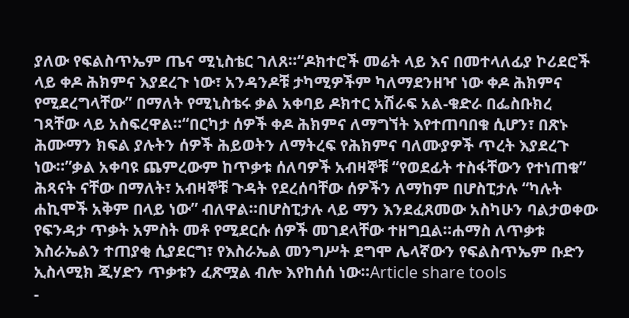ያለው የፍልስጥኤም ጤና ሚኒስቴር ገለጸ።“ዶክተሮች መሬት ላይ እና በመተላለፊያ ኮሪደሮች ላይ ቀዶ ሕክምና እያደረጉ ነው፣ አንዳንዶቹ ታካሚዎችም ካለማደንዘዣ ነው ቀዶ ሕክምና የሚደረግላቸው” በማለት የሚኒስቴሩ ቃል አቀባይ ዶክተር አሽራፍ አል-ቁድራ በፌስቡክረ ገጻቸው ላይ አስፍረዋል።“በርካታ ሰዎች ቀዶ ሕክምና ለማግኘት እየተጠባበቁ ሲሆን፣ በጽኑ ሕሙማን ክፍል ያሉትን ሰዎች ሕይወትን ለማትረፍ የሕክምና ባለሙያዎች ጥረት እያደረጉ ነው።”ቃል አቀባዩ ጨምረውም ከጥቃቱ ሰለባዎች አብዛኞቹ “የወደፊት ተስፋቸውን የተነጠቁ” ሕጻናት ናቸው በማለት፣ አብዛኞቹ ጉዳት የደረሰባቸው ሰዎችን ለማከም በሆስፒታሉ “ካሉት ሐኪሞች አቅም በላይ ነው” ብለዋል።በሆስፒታሉ ላይ ማን እንደፈጸመው አስካሁን ባልታወቀው የፍንዳታ ጥቃት አምስት መቶ የሚደርሱ ሰዎች መገደላቸው ተዘግቧል።ሐማስ ለጥቃቱ እስራኤልን ተጠያቂ ሲያደርግ፣ የእስራኤል መንግሥት ደግሞ ሌላኛውን የፍልስጥኤም ቡድን ኢስላሚክ ጂሃድን ጥቃቱን ፈጽሟል ብሎ እየከሰሰ ነው።Article share tools
-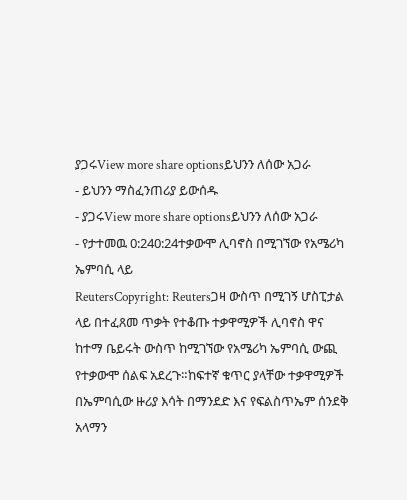ያጋሩView more share optionsይህንን ለሰው አጋራ
- ይህንን ማስፈንጠሪያ ይውሰዱ
- ያጋሩView more share optionsይህንን ለሰው አጋራ
- የታተመዉ 0:240:24ተቃውሞ ሊባኖስ በሚገኘው የአሜሪካ ኤምባሲ ላይ
ReutersCopyright: Reutersጋዛ ውስጥ በሚገኝ ሆስፒታል ላይ በተፈጸመ ጥቃት የተቆጡ ተቃዋሚዎች ሊባኖስ ዋና ከተማ ቤይሩት ውስጥ ከሚገኘው የአሜሪካ ኤምባሲ ውጪ የተቃውሞ ሰልፍ አደረጉ።ከፍተኛ ቁጥር ያላቸው ተቃዋሚዎች በኤምባሲው ዙሪያ እሳት በማንደድ እና የፍልስጥኤም ሰንደቅ አላማን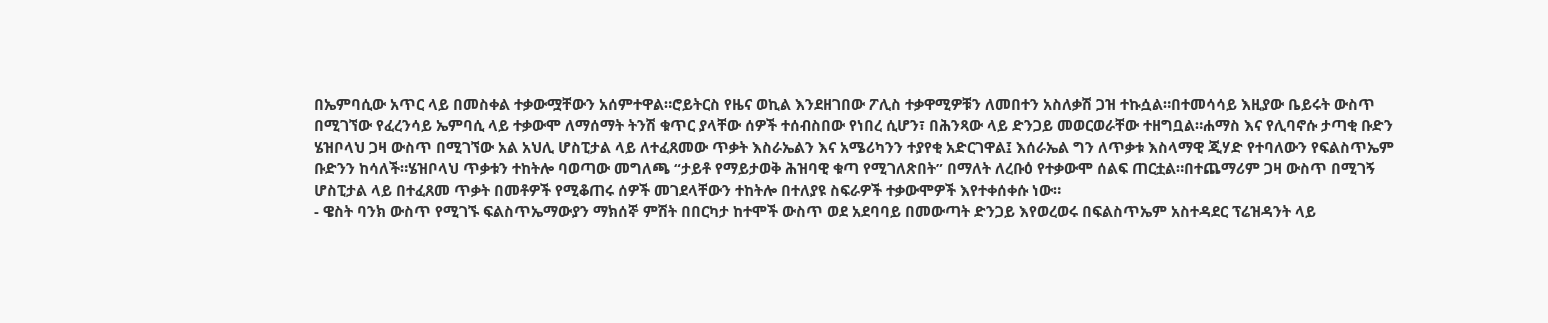በኤምባሲው አጥር ላይ በመስቀል ተቃውሟቸውን አሰምተዋል።ሮይትርስ የዜና ወኪል እንደዘገበው ፖሊስ ተቃዋሚዎቹን ለመበተን አስለቃሽ ጋዝ ተኩሷል።በተመሳሳይ እዚያው ቤይሩት ውስጥ በሚገኘው የፈረንሳይ ኤምባሲ ላይ ተቃውሞ ለማሰማት ትንሽ ቁጥር ያላቸው ሰዎች ተሰብስበው የነበረ ሲሆን፣ በሕንጻው ላይ ድንጋይ መወርወራቸው ተዘግቧል።ሐማስ እና የሊባኖሱ ታጣቂ ቡድን ሄዝቦላህ ጋዛ ውስጥ በሚገኘው አል አህሊ ሆስፒታል ላይ ለተፈጸመው ጥቃት እስራኤልን እና አሜሪካንን ተያየቂ አድርገዋል፤ እሰራኤል ግን ለጥቃቱ እስላማዊ ጂሃድ የተባለውን የፍልስጥኤም ቡድንን ከሳለች።ሄዝቦላህ ጥቃቱን ተከትሎ ባወጣው መግለጫ “ታይቶ የማይታወቅ ሕዝባዊ ቁጣ የሚገለጽበት” በማለት ለረቡዕ የተቃውሞ ሰልፍ ጠርቷል።በተጨማሪም ጋዛ ውስጥ በሚገኝ ሆስፒታል ላይ በተፈጸመ ጥቃት በመቶዎች የሚቆጠሩ ሰዎች መገደላቸውን ተከትሎ በተለያዩ ስፍራዎች ተቃውሞዎች እየተቀሰቀሱ ነው።
- ዌስት ባንክ ውስጥ የሚገኙ ፍልስጥኤማውያን ማክሰኞ ምሽት በበርካታ ከተሞች ውስጥ ወደ አደባባይ በመውጣት ድንጋይ እየወረወሩ በፍልስጥኤም አስተዳደር ፕሬዝዳንት ላይ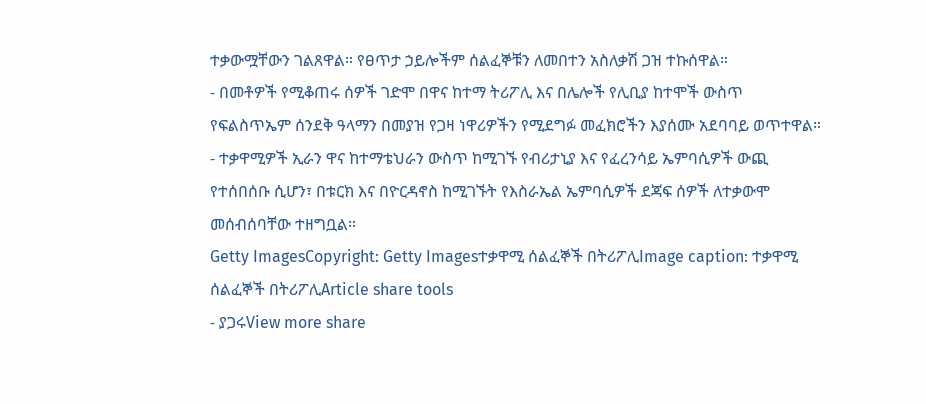ተቃውሟቸውን ገልጸዋል። የፀጥታ ኃይሎችም ሰልፈኞቹን ለመበተን አስለቃሽ ጋዝ ተኩሰዋል።
- በመቶዎች የሚቆጠሩ ሰዎች ገድሞ በዋና ከተማ ትሪፖሊ እና በሌሎች የሊቢያ ከተሞች ውስጥ የፍልስጥኤም ሰንደቅ ዓላማን በመያዝ የጋዛ ነዋሪዎችን የሚደግፉ መፈክሮችን እያሰሙ አደባባይ ወጥተዋል።
- ተቃዋሚዎች ኢራን ዋና ከተማቴህራን ውስጥ ከሚገኙ የብሪታኒያ እና የፈረንሳይ ኤምባሲዎች ውጪ የተሰበሰቡ ሲሆን፣ በቱርክ እና በዮርዳኖስ ከሚገኙት የእስራኤል ኤምባሲዎች ደጃፍ ሰዎች ለተቃውሞ መሰብሰባቸው ተዘግቧል።
Getty ImagesCopyright: Getty Imagesተቃዋሚ ሰልፈኞች በትሪፖሊImage caption: ተቃዋሚ ሰልፈኞች በትሪፖሊArticle share tools
- ያጋሩView more share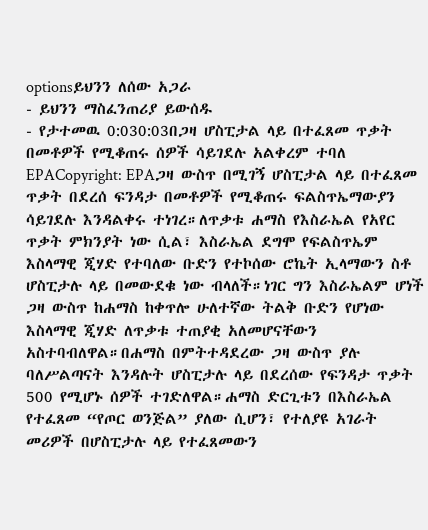optionsይህንን ለሰው አጋራ
- ይህንን ማስፈንጠሪያ ይውሰዱ
- የታተመዉ 0:030:03በጋዛ ሆስፒታል ላይ በተፈጸመ ጥቃት በመቶዎች የሚቆጠሩ ሰዎች ሳይገደሉ አልቀረም ተባለ
EPACopyright: EPAጋዛ ውስጥ በሚገኝ ሆስፒታል ላይ በተፈጸመ ጥቃት በደረሰ ፍንዳታ በመቶዎች የሚቆጠሩ ፍልስጥኤማውያን ሳይገደሉ እንዳልቀሩ ተነገረ።ለጥቃቱ ሐማስ የእስራኤል የአየር ጥቃት ምክንያት ነው ሲል፣ እስራኤል ደግሞ የፍልስጥኤም እስላማዊ ጂሃድ የተባለው ቡድን የተኮሰው ሮኬት ኢላማውን ስቶ ሆስፒታሉ ላይ በመውደቁ ነው ብላለች።ነገር ግን እስራኤልም ሆነች ጋዛ ውስጥ ከሐማስ ከቀጥሎ ሁለተኛው ትልቅ ቡድን የሆነው እስላማዊ ጂሃድ ለጥቃቱ ተጠያቂ አለመሆናቸውን አስተባብለዋል።በሐማስ በምትተዳደረው ጋዛ ውስጥ ያሉ ባለሥልጣናት እንዳሉት ሆስፒታሉ ላይ በደረሰው የፍንዳታ ጥቃት 500 የሚሆኑ ሰዎች ተገድለዋል።ሐማስ ድርጊቱን በእስራኤል የተፈጸመ “የጦር ወንጅል” ያለው ሲሆን፣ የተለያዩ አገራት መሪዎች በሆስፒታሉ ላይ የተፈጸመውን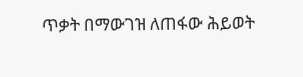ጥቃት በማውገዝ ለጠፋው ሕይወት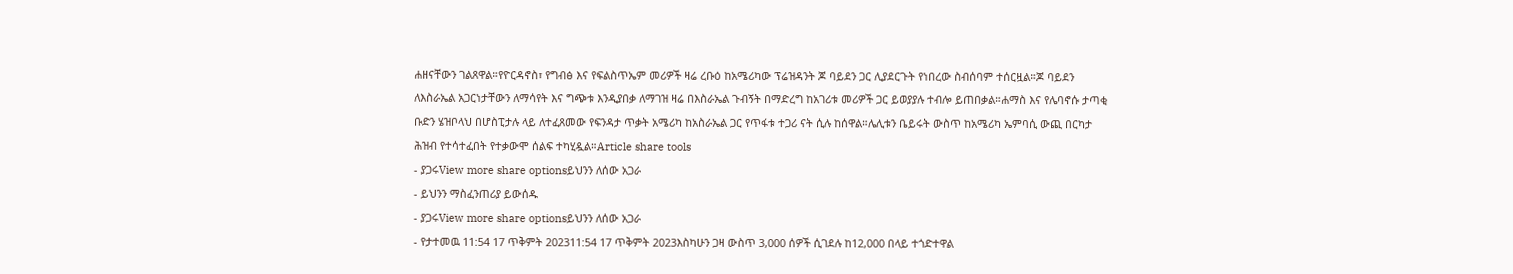ሐዘናቸውን ገልጸዋል።የዮርዳኖስ፣ የግብፅ እና የፍልስጥኤም መሪዎች ዛሬ ረቡዕ ከአሜሪካው ፕሬዝዳንት ጆ ባይደን ጋር ሊያደርጉት የነበረው ስብሰባም ተሰርዟል።ጆ ባይደን ለእስራኤል አጋርነታቸውን ለማሳየት እና ግጭቱ እንዲያበቃ ለማገዝ ዛሬ በእስራኤል ጉብኝት በማድረግ ከአገሪቱ መሪዎች ጋር ይወያያሉ ተብሎ ይጠበቃል።ሐማስ እና የሌባኖሱ ታጣቂ ቡድን ሄዝቦላህ በሆስፒታሉ ላይ ለተፈጸመው የፍንዳታ ጥቃት አሜሪካ ከአስራኤል ጋር የጥፋቱ ተጋሪ ናት ሲሉ ከሰዋል።ሌሊቱን ቤይሩት ውስጥ ከአሜሪካ ኤምባሲ ውጪ በርካታ ሕዝብ የተሳተፈበት የተቃውሞ ሰልፍ ተካሂዷል።Article share tools
- ያጋሩView more share optionsይህንን ለሰው አጋራ
- ይህንን ማስፈንጠሪያ ይውሰዱ
- ያጋሩView more share optionsይህንን ለሰው አጋራ
- የታተመዉ 11:54 17 ጥቅምት 202311:54 17 ጥቅምት 2023እስካሁን ጋዛ ውስጥ 3,000 ሰዎች ሲገደሉ ከ12,000 በላይ ተጎድተዋል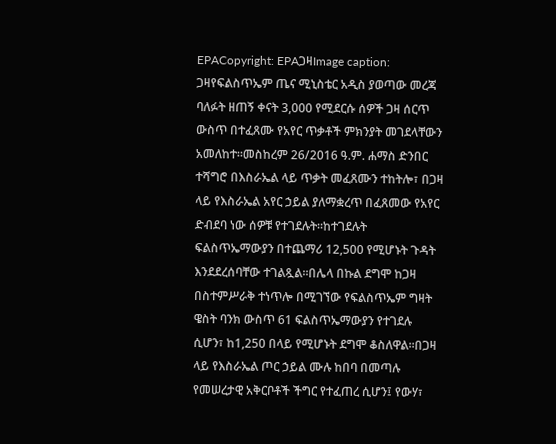EPACopyright: EPAጋዛImage caption: ጋዛየፍልስጥኤም ጤና ሚኒስቴር አዲስ ያወጣው መረጃ ባለፉት ዘጠኝ ቀናት 3,000 የሚደርሱ ሰዎች ጋዛ ሰርጥ ውስጥ በተፈጸሙ የአየር ጥቃቶች ምክንያት መገደላቸውን አመለከተ።መስከረም 26/2016 ዓ.ም. ሐማስ ድንበር ተሻግሮ በእስራኤል ላይ ጥቃት መፈጸሙን ተከትሎ፣ በጋዛ ላይ የእስራኤል አየር ኃይል ያለማቋረጥ በፈጸመው የአየር ድብደባ ነው ሰዎቹ የተገደሉት።ከተገደሉት ፍልስጥኤማውያን በተጨማሪ 12,500 የሚሆኑት ጉዳት እንደደረሰባቸው ተገልጿል።በሌላ በኩል ደግሞ ከጋዛ በስተምሥራቅ ተነጥሎ በሚገኘው የፍልስጥኤም ግዛት ዌስት ባንክ ውስጥ 61 ፍልስጥኤማውያን የተገደሉ ሲሆን፣ ከ1,250 በላይ የሚሆኑት ደግሞ ቆስለዋል።በጋዛ ላይ የእስራኤል ጦር ኃይል ሙሉ ከበባ በመጣሉ የመሠረታዊ አቅርቦቶች ችግር የተፈጠረ ሲሆን፤ የውሃ፣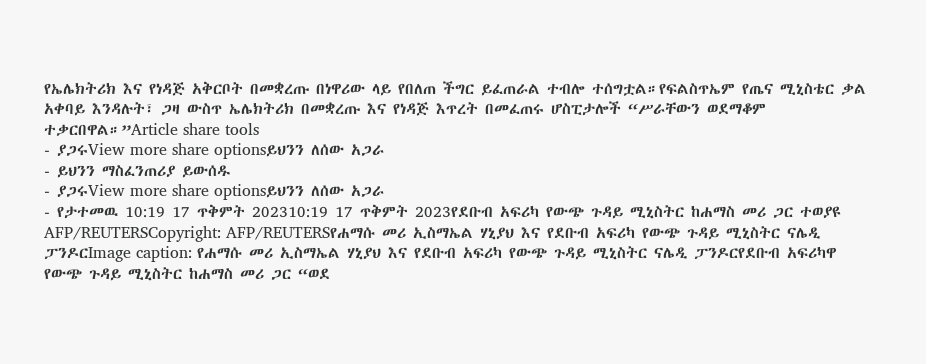የኤሌክትሪክ እና የነዳጅ አቅርቦት በመቋረጡ በነዋሪው ላይ የበለጠ ችግር ይፈጠራል ተብሎ ተሰግቷል።የፍልስጥኤም የጤና ሚኒስቴር ቃል አቀባይ እንዳሉት፣ ጋዛ ውስጥ ኤሌክትሪክ በመቋረጡ እና የነዳጅ እጥረት በመፈጠሩ ሆስፒታሎች “ሥራቸውን ወደማቆም ተቃርበዋል።”Article share tools
- ያጋሩView more share optionsይህንን ለሰው አጋራ
- ይህንን ማስፈንጠሪያ ይውሰዱ
- ያጋሩView more share optionsይህንን ለሰው አጋራ
- የታተመዉ 10:19 17 ጥቅምት 202310:19 17 ጥቅምት 2023የደቡብ አፍሪካ የውጭ ጉዳይ ሚኒስትር ከሐማስ መሪ ጋር ተወያዩ
AFP/REUTERSCopyright: AFP/REUTERSየሐማሱ መሪ ኢስማኤል ሃኒያህ እና የደቡብ አፍሪካ የውጭ ጉዳይ ሚኒስትር ናሌዲ ፓንዶርImage caption: የሐማሱ መሪ ኢስማኤል ሃኒያህ እና የደቡብ አፍሪካ የውጭ ጉዳይ ሚኒስትር ናሌዲ ፓንዶርየደቡብ አፍሪካዋ የውጭ ጉዳይ ሚኒስትር ከሐማስ መሪ ጋር “ወደ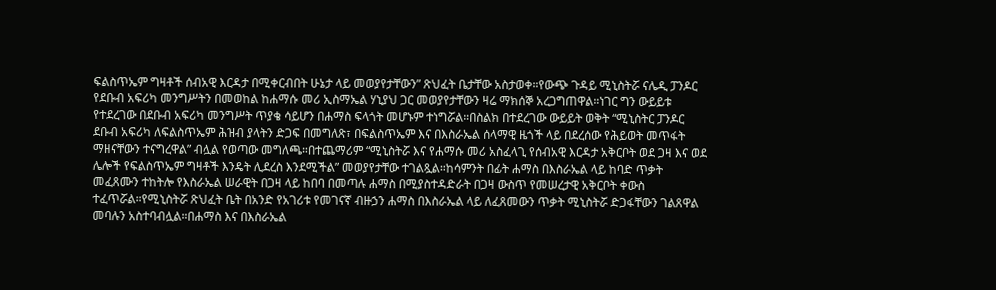ፍልስጥኤም ግዛቶች ሰብአዊ እርዳታ በሚቀርብበት ሁኔታ ላይ መወያየታቸውን” ጽህፈት ቤታቸው አስታወቀ።የውጭ ጉዳይ ሚኒስትሯ ናሌዲ ፓንዶር የደቡብ አፍሪካ መንግሥትን በመወከል ከሐማሱ መሪ ኢስማኤል ሃኒያህ ጋር መወያየታቸውን ዛሬ ማክሰኞ አረጋግጠዋል።ነገር ግን ውይይቱ የተደረገው በደቡብ አፍሪካ መንግሥት ጥያቄ ሳይሆን በሐማስ ፍላጎት መሆኑም ተነግሯል።በስልክ በተደረገው ውይይት ወቅት “ሚኒስትር ፓንዶር ደቡብ አፍሪካ ለፍልስጥኤም ሕዝብ ያላትን ድጋፍ በመግለጽ፣ በፍልስጥኤም እና በእስራኤል ሰላማዊ ዜጎች ላይ በደረሰው የሕይወት መጥፋት ማዘናቸውን ተናግረዋል” ብሏል የወጣው መግለጫ።በተጨማሪም “ሚኒስትሯ እና የሐማሱ መሪ አስፈላጊ የሰብአዊ እርዳታ አቅርቦት ወደ ጋዛ እና ወደ ሌሎች የፍልስጥኤም ግዛቶች እንዴት ሊደረስ እንደሚችል” መወያየታቸው ተገልጿል።ከሳምንት በፊት ሐማስ በእስራኤል ላይ ከባድ ጥቃት መፈጸሙን ተከትሎ የእስራኤል ሠራዊት በጋዛ ላይ ከበባ በመጣሉ ሐማስ በሚያስተዳድራት በጋዛ ውስጥ የመሠረታዊ አቅርቦት ቀውስ ተፈጥሯል።የሚኒስትሯ ጽህፈት ቤት በአንድ የአገሪቱ የመገናኛ ብዙኃን ሐማስ በእስራኤል ላይ ለፈጸመውን ጥቃት ሚኒስትሯ ድጋፋቸውን ገልጸዋል መባሉን አስተባብሏል።በሐማስ እና በእስራኤል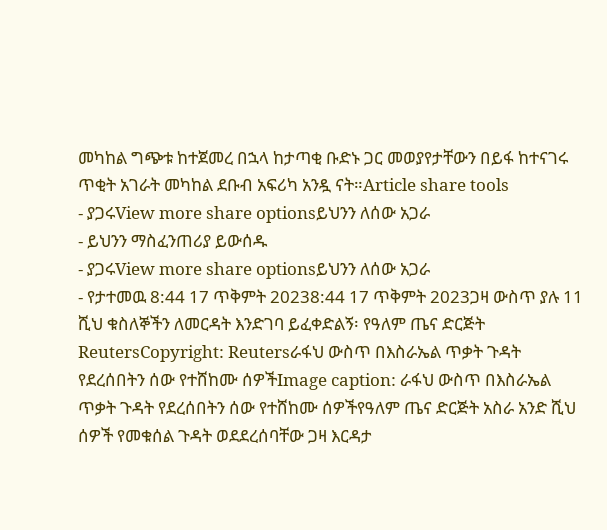መካከል ግጭቱ ከተጀመረ በኋላ ከታጣቂ ቡድኑ ጋር መወያየታቸውን በይፋ ከተናገሩ ጥቂት አገራት መካከል ደቡብ አፍሪካ አንዷ ናት።Article share tools
- ያጋሩView more share optionsይህንን ለሰው አጋራ
- ይህንን ማስፈንጠሪያ ይውሰዱ
- ያጋሩView more share optionsይህንን ለሰው አጋራ
- የታተመዉ 8:44 17 ጥቅምት 20238:44 17 ጥቅምት 2023ጋዛ ውስጥ ያሉ 11 ሺህ ቁስለኞችን ለመርዳት እንድገባ ይፈቀድልኝ፡ የዓለም ጤና ድርጅት
ReutersCopyright: Reutersራፋህ ውስጥ በእስራኤል ጥቃት ጉዳት የደረሰበትን ሰው የተሸከሙ ሰዎችImage caption: ራፋህ ውስጥ በእስራኤል ጥቃት ጉዳት የደረሰበትን ሰው የተሸከሙ ሰዎችየዓለም ጤና ድርጅት አስራ አንድ ሺህ ሰዎች የመቁሰል ጉዳት ወደደረሰባቸው ጋዛ እርዳታ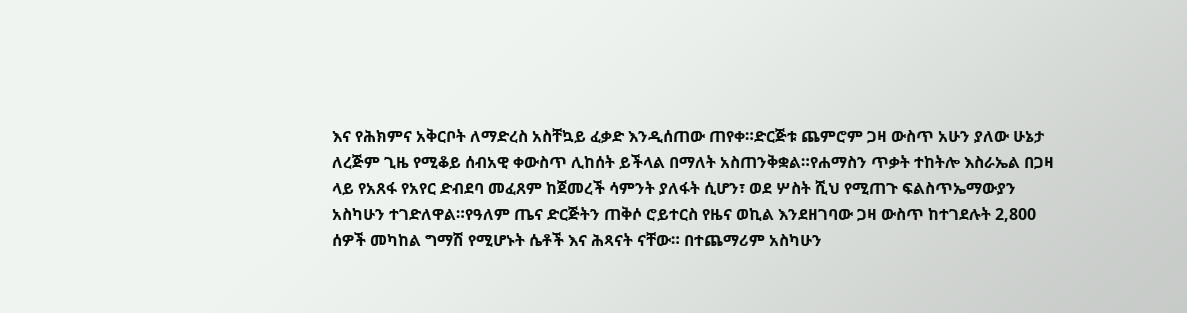እና የሕክምና አቅርቦት ለማድረስ አስቸኳይ ፈቃድ እንዲሰጠው ጠየቀ።ድርጅቱ ጨምሮም ጋዛ ውስጥ አሁን ያለው ሁኔታ ለረጅም ጊዜ የሚቆይ ሰብአዊ ቀውስጥ ሊከሰት ይችላል በማለት አስጠንቅቋል።የሐማስን ጥቃት ተከትሎ እስራኤል በጋዛ ላይ የአጸፋ የአየር ድብደባ መፈጸም ከጀመረች ሳምንት ያለፋት ሲሆን፣ ወደ ሦስት ሺህ የሚጠጉ ፍልስጥኤማውያን አስካሁን ተገድለዋል።የዓለም ጤና ድርጅትን ጠቅሶ ሮይተርስ የዜና ወኪል እንደዘገባው ጋዛ ውስጥ ከተገደሉት 2,800 ሰዎች መካከል ግማሽ የሚሆኑት ሴቶች እና ሕጻናት ናቸው። በተጨማሪም አስካሁን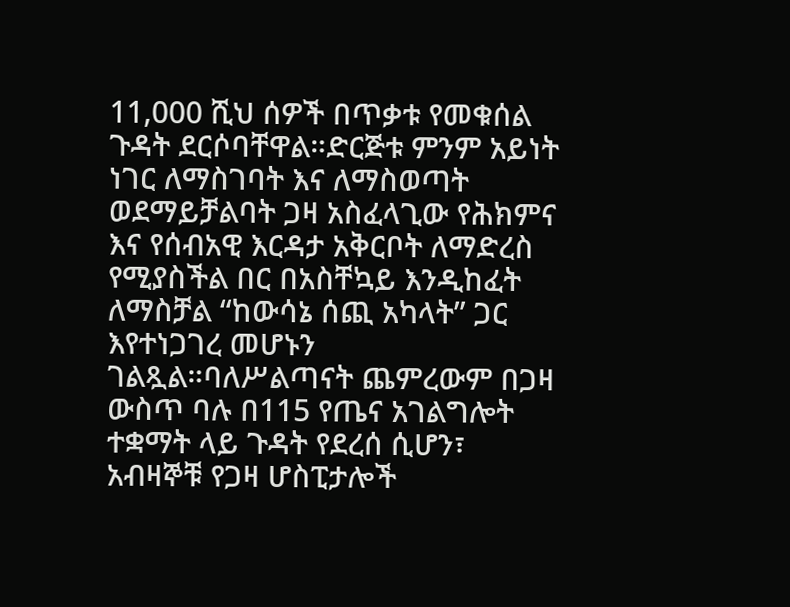11,000 ሺህ ሰዎች በጥቃቱ የመቁሰል ጉዳት ደርሶባቸዋል።ድርጅቱ ምንም አይነት ነገር ለማስገባት እና ለማስወጣት ወደማይቻልባት ጋዛ አስፈላጊው የሕክምና እና የሰብአዊ እርዳታ አቅርቦት ለማድረስ የሚያስችል በር በአስቸኳይ እንዲከፈት ለማስቻል “ከውሳኔ ሰጪ አካላት” ጋር እየተነጋገረ መሆኑን ገልጿል።ባለሥልጣናት ጨምረውም በጋዛ ውስጥ ባሉ በ115 የጤና አገልግሎት ተቋማት ላይ ጉዳት የደረሰ ሲሆን፣ አብዛኞቹ የጋዛ ሆስፒታሎች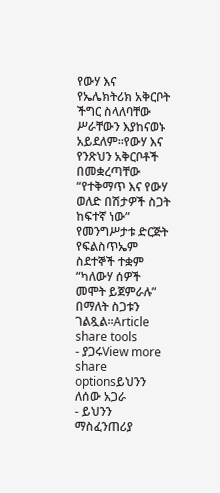የውሃ እና የኤሌክትሪክ አቅርቦት ችግር ስላለባቸው ሥራቸውን እያከናወኑ አይደለም።የውሃ እና የንጽህን አቅርቦቶች በመቋረጣቸው “የተቅማጥ እና የውሃ ወለድ በሽታዎች ስጋት ከፍተኛ ነው” የመንግሥታቱ ድርጅት የፍልስጥኤም ስደተኞች ተቋም “ካለውሃ ሰዎች መሞት ይጀምራሉ” በማለት ስጋቱን ገልጿል።Article share tools
- ያጋሩView more share optionsይህንን ለሰው አጋራ
- ይህንን ማስፈንጠሪያ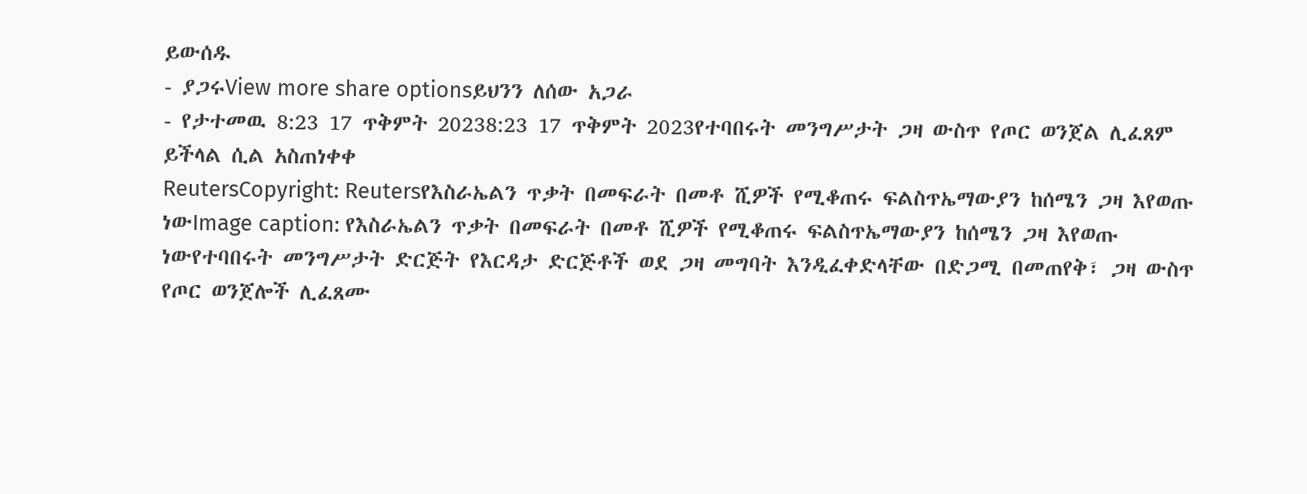ይውሰዱ
- ያጋሩView more share optionsይህንን ለሰው አጋራ
- የታተመዉ 8:23 17 ጥቅምት 20238:23 17 ጥቅምት 2023የተባበሩት መንግሥታት ጋዛ ውስጥ የጦር ወንጀል ሊፈጸም ይችላል ሲል አስጠነቀቀ
ReutersCopyright: Reutersየእስራኤልን ጥቃት በመፍራት በመቶ ሺዎች የሚቆጠሩ ፍልስጥኤማውያን ከሰሜን ጋዛ እየወጡ ነውImage caption: የእስራኤልን ጥቃት በመፍራት በመቶ ሺዎች የሚቆጠሩ ፍልስጥኤማውያን ከሰሜን ጋዛ እየወጡ ነውየተባበሩት መንግሥታት ድርጅት የእርዳታ ድርጅቶች ወደ ጋዛ መግባት እንዲፈቀድላቸው በድጋሚ በመጠየቅ፣ ጋዛ ውስጥ የጦር ወንጀሎች ሊፈጸሙ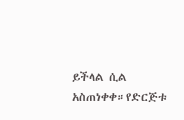ይችላል ሲል አስጠነቀቀ።የድርጅቱ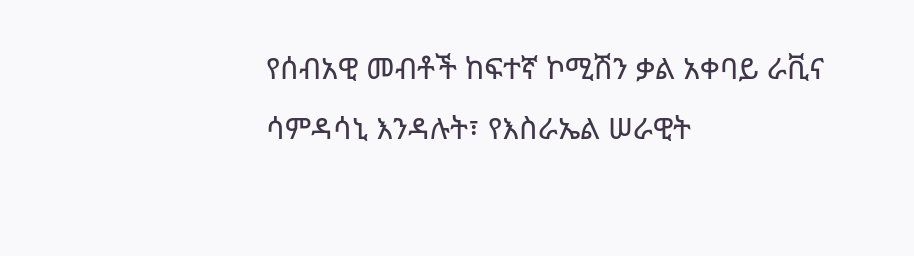የሰብአዊ መብቶች ከፍተኛ ኮሚሽን ቃል አቀባይ ራቪና ሳምዳሳኒ እንዳሉት፣ የእስራኤል ሠራዊት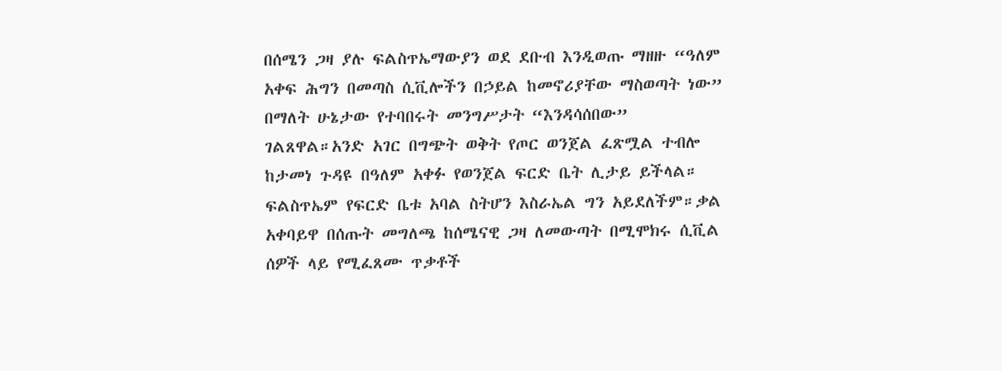በሰሜን ጋዛ ያሉ ፍልስጥኤማውያን ወደ ደቡብ እንዲወጡ ማዘዙ “ዓለም አቀፍ ሕግን በመጣስ ሲቪሎችን በኃይል ከመኖሪያቸው ማስወጣት ነው” በማለት ሁኔታው የተባበሩት መንግሥታት “እንዳሳሰበው” ገልጸዋል።አንድ አገር በግጭት ወቅት የጦር ወንጀል ፈጽሟል ተብሎ ከታመነ ጉዳዩ በዓለም አቀፉ የወንጀል ፍርድ ቤት ሊታይ ይችላል። ፍልስጥኤም የፍርድ ቤቱ አባል ስትሆን እስራኤል ግን አይደለችም።ቃል አቀባይዋ በሰጡት መግለጫ ከሰሜናዊ ጋዛ ለመውጣት በሚሞክሩ ሲቪል ሰዎች ላይ የሚፈጸሙ ጥቃቶች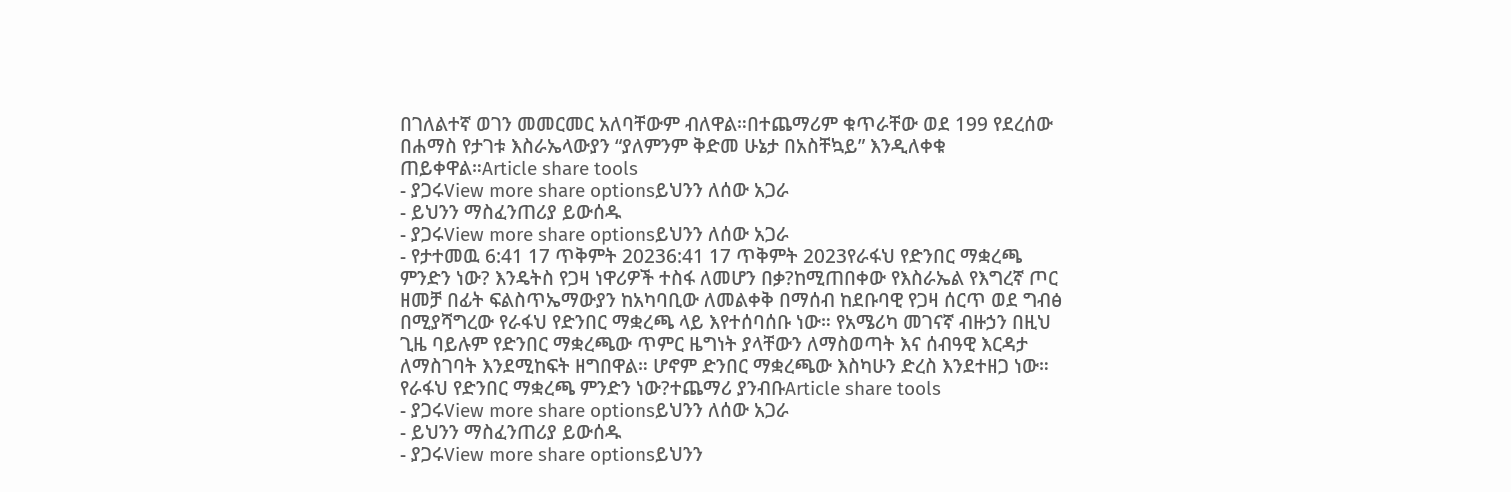በገለልተኛ ወገን መመርመር አለባቸውም ብለዋል።በተጨማሪም ቁጥራቸው ወደ 199 የደረሰው በሐማስ የታገቱ እስራኤላውያን “ያለምንም ቅድመ ሁኔታ በአስቸኳይ” እንዲለቀቁ ጠይቀዋል።Article share tools
- ያጋሩView more share optionsይህንን ለሰው አጋራ
- ይህንን ማስፈንጠሪያ ይውሰዱ
- ያጋሩView more share optionsይህንን ለሰው አጋራ
- የታተመዉ 6:41 17 ጥቅምት 20236:41 17 ጥቅምት 2023የራፋህ የድንበር ማቋረጫ ምንድን ነው? እንዴትስ የጋዛ ነዋሪዎች ተስፋ ለመሆን በቃ?ከሚጠበቀው የእስራኤል የእግረኛ ጦር ዘመቻ በፊት ፍልስጥኤማውያን ከአካባቢው ለመልቀቅ በማሰብ ከደቡባዊ የጋዛ ሰርጥ ወደ ግብፅ በሚያሻግረው የራፋህ የድንበር ማቋረጫ ላይ እየተሰባሰቡ ነው። የአሜሪካ መገናኛ ብዙኃን በዚህ ጊዜ ባይሉም የድንበር ማቋረጫው ጥምር ዜግነት ያላቸውን ለማስወጣት እና ሰብዓዊ እርዳታ ለማስገባት እንደሚከፍት ዘግበዋል። ሆኖም ድንበር ማቋረጫው እስካሁን ድረስ እንደተዘጋ ነው። የራፋህ የድንበር ማቋረጫ ምንድን ነው?ተጨማሪ ያንብቡArticle share tools
- ያጋሩView more share optionsይህንን ለሰው አጋራ
- ይህንን ማስፈንጠሪያ ይውሰዱ
- ያጋሩView more share optionsይህንን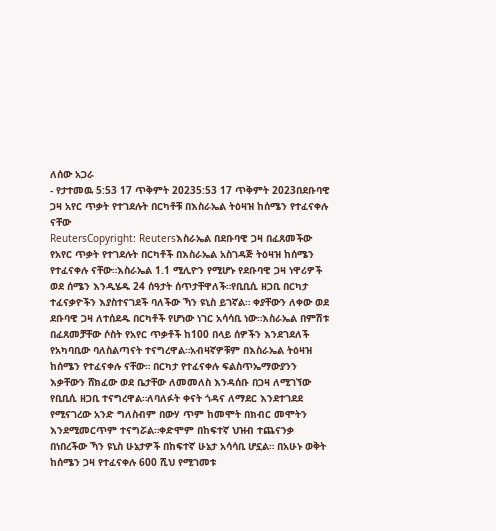ለሰው አጋራ
- የታተመዉ 5:53 17 ጥቅምት 20235:53 17 ጥቅምት 2023በደቡባዊ ጋዛ አየር ጥቃት የተገደሉት በርካቶቹ በእስራኤል ትዕዛዝ ከሰሜን የተፈናቀሉ ናቸው
ReutersCopyright: Reutersእስራኤል በደቡባዊ ጋዛ በፈጸመችው የአየር ጥቃት የተገደሉት በርካቶች በእስራኤል አስገዳጅ ትዕዛዝ ከሰሜን የተፈናቀሉ ናቸው።እስራኤል 1.1 ሚሊዮን የሚሆኑ የደቡባዊ ጋዛ ነዋሪዎች ወደ ሰሜን እንዲሄዱ 24 ሰዓታት ሰጥታቸዋለች።የቢቢሲ ዘጋቢ በርካታ ተፈናቃዮችን እያስተናገደች ባለችው ኻን ዩኒስ ይገኛል። ቀያቸውን ለቀው ወደ ደቡባዊ ጋዛ ለተሰደዱ በርካቶች የሆነው ነገር አሳሳቢ ነው።እስራኤል በምሽቱ በፈጸመቻቸው ሶስት የአየር ጥቃቶች ከ100 በላይ ሰዎችን እንደገደለች የአካባቢው ባለስልጣናት ተናግረዋል።አብዛኛዎቹም በእስራኤል ትዕዛዝ ከሰሜን የተፈናቀሉ ናቸው። በርካታ የተፈናቀሉ ፍልስጥኤማውያንን እቃቸውን ሸክፈው ወደ ቤታቸው ለመመለስ እንዳሰቡ በጋዛ ለሚገኘው የቢቢሲ ዘጋቢ ተናግረዋል።ለባለፉት ቀናት ጎዳና ለማደር እንደተገደደ የሚናገረው አንድ ግለስብም በውሃ ጥም ከመሞት በክብር መሞትን እንደሚመርጥም ተናግሯል።ቀድሞም በከፍተኛ ህዝብ ተጨናንቃ በነበረችው ኻን ዩኒስ ሁኔታዎች በከፍተኛ ሁኔታ አሳሳቢ ሆኗል። በአሁኑ ወቅት ከሰሜን ጋዛ የተፈናቀሉ 600 ሺህ የሚገመቱ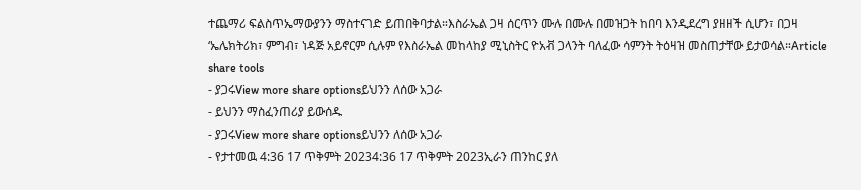ተጨማሪ ፍልስጥኤማውያንን ማስተናገድ ይጠበቅባታል።እስራኤል ጋዛ ሰርጥን ሙሉ በሙሉ በመዝጋት ከበባ እንዲደረግ ያዘዘች ሲሆን፣ በጋዛ ‘ኤሌክትሪክ፣ ምግብ፣ ነዳጅ አይኖርም ሲሉም የእስራኤል መከላከያ ሚኒስትር ዮአቭ ጋላንት ባለፈው ሳምንት ትዕዛዝ መስጠታቸው ይታወሳል።Article share tools
- ያጋሩView more share optionsይህንን ለሰው አጋራ
- ይህንን ማስፈንጠሪያ ይውሰዱ
- ያጋሩView more share optionsይህንን ለሰው አጋራ
- የታተመዉ 4:36 17 ጥቅምት 20234:36 17 ጥቅምት 2023ኢራን ጠንከር ያለ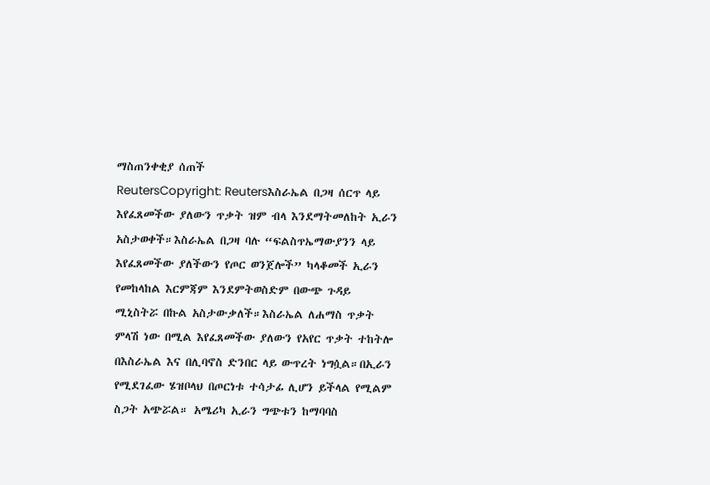ማስጠንቀቂያ ሰጠች
ReutersCopyright: Reutersእስራኤል በጋዛ ሰርጥ ላይ እየፈጸመችው ያለውን ጥቃት ዝም ብላ እንደማትመለከት ኢራን አስታወቀች።እስራኤል በጋዛ ባሉ “ፍልስጥኤማውያንን ላይ እየፈጸመችው ያለችውን የጦር ወንጀሎች” ካላቆመች ኢራን የመከላከል እርምጃም እንደምትወስድም በውጭ ጉዳይ ሚኒስትሯ በኩል አስታውቃለች።እስራኤል ለሐማስ ጥቃት ምላሽ ነው በሚል እየፈጸመችው ያለውን የአየር ጥቃት ተከትሎ በእስራኤል እና በሊባኖስ ድንበር ላይ ውጥረት ነግሷል።በኢራን የሚደገፈው ሄዝቦላህ በጦርነቱ ተሳታፊ ሊሆን ይችላል የሚልም ስጋት አጭሯል። አሜሪካ ኢራን ግጭቱን ከማባባስ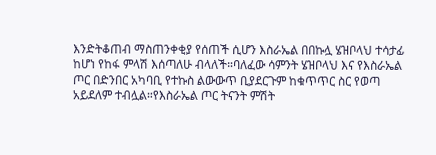እንድትቆጠብ ማስጠንቀቂያ የሰጠች ሲሆን እስራኤል በበኩሏ ሄዝቦላህ ተሳታፊ ከሆነ የከፋ ምላሽ እሰጣለሁ ብላለች።ባለፈው ሳምንት ሄዝቦላህ እና የእስራኤል ጦር በድንበር አካባቢ የተኩስ ልውውጥ ቢያደርጉም ከቁጥጥር ስር የወጣ አይደለም ተብሏል።የእስራኤል ጦር ትናንት ምሽት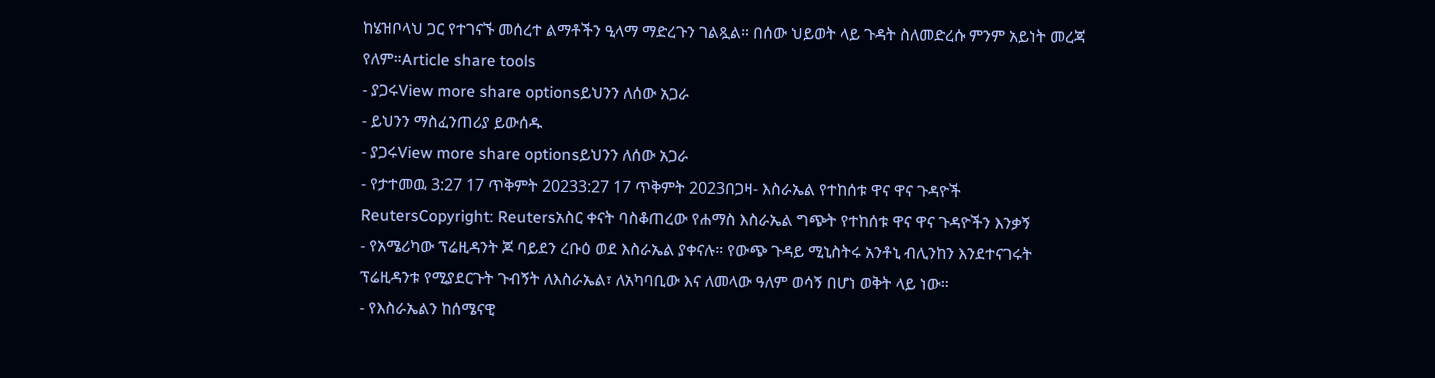ከሄዝቦላህ ጋር የተገናኙ መሰረተ ልማቶችን ዒላማ ማድረጉን ገልጿል። በሰው ህይወት ላይ ጉዳት ስለመድረሱ ምንም አይነት መረጃ የለም።Article share tools
- ያጋሩView more share optionsይህንን ለሰው አጋራ
- ይህንን ማስፈንጠሪያ ይውሰዱ
- ያጋሩView more share optionsይህንን ለሰው አጋራ
- የታተመዉ 3:27 17 ጥቅምት 20233:27 17 ጥቅምት 2023በጋዛ- እስራኤል የተከሰቱ ዋና ዋና ጉዳዮች
ReutersCopyright: Reutersአስር ቀናት ባስቆጠረው የሐማስ እስራኤል ግጭት የተከሰቱ ዋና ዋና ጉዳዮችን እንቃኝ
- የአሜሪካው ፕሬዚዳንት ጆ ባይደን ረቡዕ ወደ እስራኤል ያቀናሉ። የውጭ ጉዳይ ሚኒስትሩ አንቶኒ ብሊንከን እንደተናገሩት ፕሬዚዳንቱ የሚያደርጉት ጉብኝት ለእስራኤል፣ ለአካባቢው እና ለመላው ዓለም ወሳኝ በሆነ ወቅት ላይ ነው።
- የእስራኤልን ከሰሜናዊ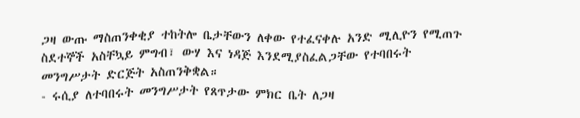ጋዛ ውጡ ማስጠንቀቂያ ተከትሎ ቤታቸውን ለቀው የተፈናቀሉ አንድ ሚሊዮን የሚጠጉ ስደተኞች አስቸኳይ ምግብ፣ ውሃ እና ነዳጅ እንደሚያስፈልጋቸው የተባበሩት መንግሥታት ድርጅት አስጠንቅቋል።
- ሩሲያ ለተባበሩት መንግሥታት የጸጥታው ምክር ቤት ለጋዛ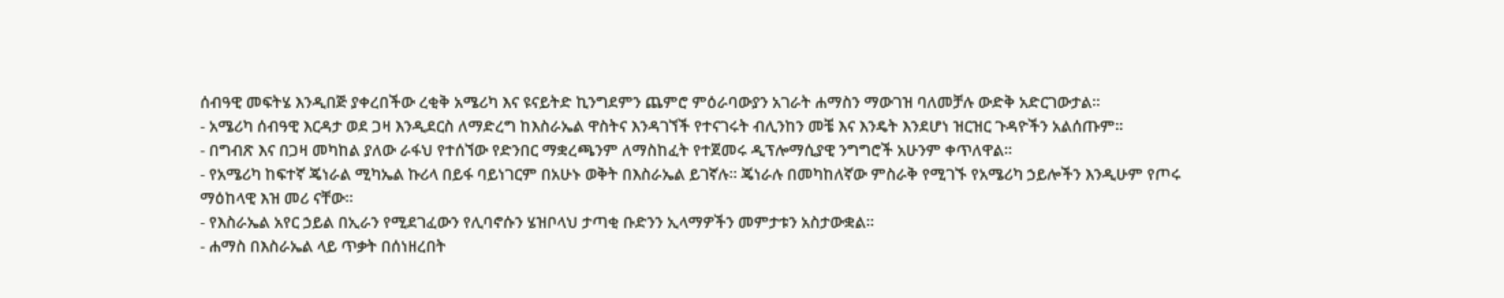ሰብዓዊ መፍትሄ እንዲበጅ ያቀረበችው ረቂቅ አሜሪካ እና ዩናይትድ ኪንግደምን ጨምሮ ምዕራባውያን አገራት ሐማስን ማውገዝ ባለመቻሉ ውድቅ አድርገውታል።
- አሜሪካ ሰብዓዊ እርዳታ ወደ ጋዛ እንዲደርስ ለማድረግ ከእስራኤል ዋስትና እንዳገኘች የተናገሩት ብሊንከን መቼ እና እንዴት እንደሆነ ዝርዝር ጉዳዮችን አልሰጡም።
- በግብጽ እና በጋዛ መካከል ያለው ራፋህ የተሰኘው የድንበር ማቋረጫንም ለማስከፈት የተጀመሩ ዲፕሎማሲያዊ ንግግሮች አሁንም ቀጥለዋል።
- የአሜሪካ ከፍተኛ ጄነራል ሚካኤል ኩሪላ በይፋ ባይነገርም በአሁኑ ወቅት በእስራኤል ይገኛሉ። ጄነራሉ በመካከለኛው ምስራቅ የሚገኙ የአሜሪካ ኃይሎችን እንዲሁም የጦሩ ማዕከላዊ እዝ መሪ ናቸው።
- የእስራኤል አየር ኃይል በኢራን የሚደገፈውን የሊባኖሱን ሄዝቦላህ ታጣቂ ቡድንን ኢላማዎችን መምታቱን አስታውቋል።
- ሐማስ በእስራኤል ላይ ጥቃት በሰነዘረበት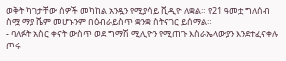ወቅት ካገታቸው ሰዎች መካከል አንዷን የሚያሳይ ቪዲዮ ለቋል። የ21 ዓመቷ ግለሰብ ስሟ ማያ ሼም መሆኑንም በዕብራይስጥ ቋንቋ ስትናገር ይሰማል።
- ባለፉት አስር ቀናት ውስጥ ወደ ግማሽ ሚሊዮን የሚጠጉ እስራኤላውያን እንደተፈናቀሉ ጦሩ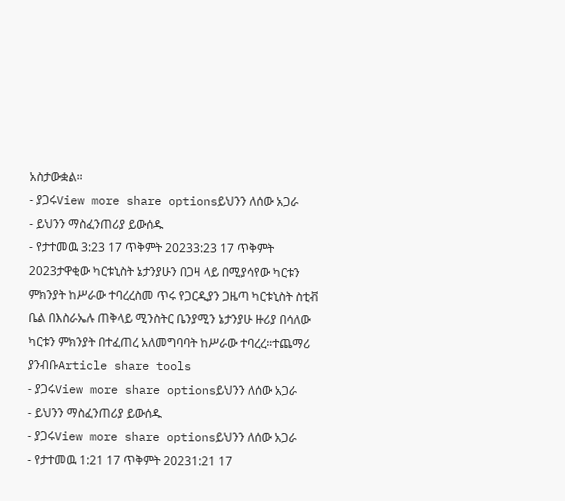አስታውቋል።
- ያጋሩView more share optionsይህንን ለሰው አጋራ
- ይህንን ማስፈንጠሪያ ይውሰዱ
- የታተመዉ 3:23 17 ጥቅምት 20233:23 17 ጥቅምት 2023ታዋቂው ካርቱኒስት ኔታንያሁን በጋዛ ላይ በሚያሳየው ካርቱን ምክንያት ከሥራው ተባረረስመ ጥሩ የጋርዲያን ጋዜጣ ካርቱኒስት ስቲቭ ቤል በእስራኤሉ ጠቅላይ ሚንስትር ቤንያሚን ኔታንያሁ ዙሪያ በሳለው ካርቱን ምክንያት በተፈጠረ አለመግባባት ከሥራው ተባረረ።ተጨማሪ ያንብቡArticle share tools
- ያጋሩView more share optionsይህንን ለሰው አጋራ
- ይህንን ማስፈንጠሪያ ይውሰዱ
- ያጋሩView more share optionsይህንን ለሰው አጋራ
- የታተመዉ 1:21 17 ጥቅምት 20231:21 17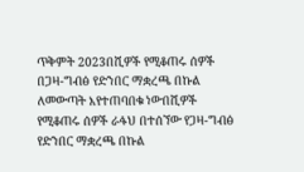ጥቅምት 2023በሺዎች የሚቆጠሩ ሰዎች በጋዛ-ግብፅ የድንበር ማቋረጫ በኩል ለመውጣት እየተጠባበቁ ነውበሺዎች የሚቆጠሩ ሰዎች ራፋህ በተሰኘው የጋዛ-ግብፅ የድንበር ማቋረጫ በኩል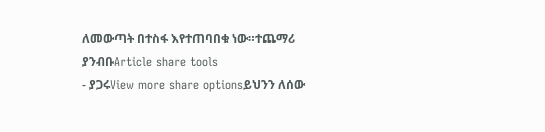ለመውጣት በተስፋ እየተጠባበቁ ነው።ተጨማሪ ያንብቡArticle share tools
- ያጋሩView more share optionsይህንን ለሰው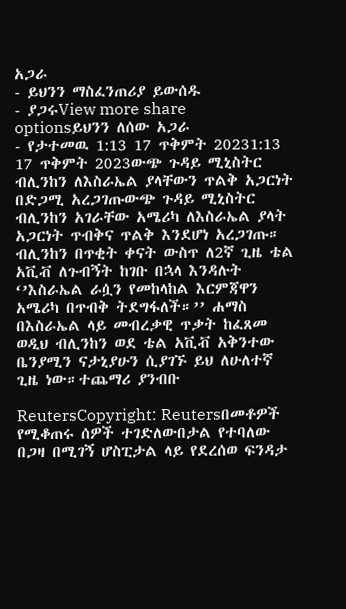አጋራ
- ይህንን ማስፈንጠሪያ ይውሰዱ
- ያጋሩView more share optionsይህንን ለሰው አጋራ
- የታተመዉ 1:13 17 ጥቅምት 20231:13 17 ጥቅምት 2023ውጭ ጉዳይ ሚኒስትር ብሊንከን ለእስራኤል ያላቸውን ጥልቅ አጋርነት በድጋሚ አረጋገጡውጭ ጉዳይ ሚኒስትር ብሊንከን አገራቸው አሜሪካ ለእስራኤል ያላት አጋርነት ጥብቅና ጥልቅ እንደሆነ አረጋገጡ። ብሊንከን በጥቂት ቀናት ውስጥ ለ2ኛ ጊዜ ቴል አቪቭ ለጉብኝት ከገቡ በኋላ እንዳሉት ‘’እስራኤል ራሷን የመከላከል እርምጃዋን አሜሪካ በጥብቅ ትደግፋለች።’’ ሐማስ በእስራኤል ላይ መብረቃዊ ጥቃት ከፈጸመ ወዲህ ብሊንከን ወደ ቴል አቪቭ አቅንተው ቤንያሚን ናታኒያሁን ሲያገኙ ይህ ለሁለተኛ ጊዜ ነው።ተጨማሪ ያንብቡ

ReutersCopyright: Reutersበመቶዎች የሚቆጠሩ ሰዎች ተገድለውበታል የተባለው በጋዛ በሚገኝ ሆስፒታል ላይ የደረሰወ ፍንዳታ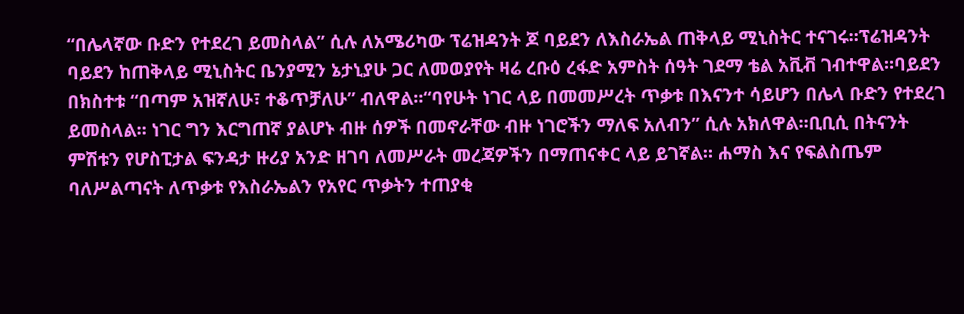“በሌላኛው ቡድን የተደረገ ይመስላል” ሲሉ ለአሜሪካው ፕሬዝዳንት ጆ ባይደን ለእስራኤል ጠቅላይ ሚኒስትር ተናገሩ።ፕሬዝዳንት ባይደን ከጠቅላይ ሚኒስትር ቤንያሚን ኔታኒያሁ ጋር ለመወያየት ዛሬ ረቡዕ ረፋድ አምስት ሰዓት ገደማ ቴል አቪቭ ገብተዋል።ባይደን በክስተቱ “በጣም አዝኛለሁ፣ ተቆጥቻለሁ” ብለዋል።“ባየሁት ነገር ላይ በመመሥረት ጥቃቱ በእናንተ ሳይሆን በሌላ ቡድን የተደረገ ይመስላል። ነገር ግን እርግጠኛ ያልሆኑ ብዙ ሰዎች በመኖራቸው ብዙ ነገሮችን ማለፍ አለብን” ሲሉ አክለዋል።ቢቢሲ በትናንት ምሽቱን የሆስፒታል ፍንዳታ ዙሪያ አንድ ዘገባ ለመሥራት መረጃዎችን በማጠናቀር ላይ ይገኛል። ሐማስ እና የፍልስጤም ባለሥልጣናት ለጥቃቱ የእስራኤልን የአየር ጥቃትን ተጠያቂ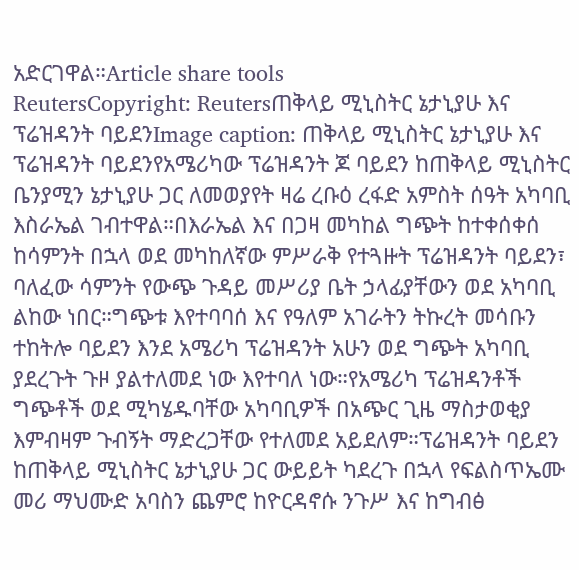አድርገዋል።Article share tools
ReutersCopyright: Reutersጠቅላይ ሚኒስትር ኔታኒያሁ እና ፕሬዝዳንት ባይደንImage caption: ጠቅላይ ሚኒስትር ኔታኒያሁ እና ፕሬዝዳንት ባይደንየአሜሪካው ፕሬዝዳንት ጆ ባይደን ከጠቅላይ ሚኒስትር ቤንያሚን ኔታኒያሁ ጋር ለመወያየት ዛሬ ረቡዕ ረፋድ አምስት ሰዓት አካባቢ እስራኤል ገብተዋል።በእራኤል እና በጋዛ መካከል ግጭት ከተቀሰቀሰ ከሳምንት በኋላ ወደ መካከለኛው ምሥራቅ የተጓዙት ፕሬዝዳንት ባይደን፣ ባለፈው ሳምንት የውጭ ጉዳይ መሥሪያ ቤት ኃላፊያቸውን ወደ አካባቢ ልከው ነበር።ግጭቱ እየተባባሰ እና የዓለም አገራትን ትኩረት መሳቡን ተከትሎ ባይደን እንደ አሜሪካ ፕሬዝዳንት አሁን ወደ ግጭት አካባቢ ያደረጉት ጉዞ ያልተለመደ ነው እየተባለ ነው።የአሜሪካ ፕሬዝዳንቶች ግጭቶች ወደ ሚካሄዱባቸው አካባቢዎች በአጭር ጊዜ ማስታወቂያ እምብዛም ጉብኝት ማድረጋቸው የተለመደ አይደለም።ፕሬዝዳንት ባይደን ከጠቅላይ ሚኒስትር ኔታኒያሁ ጋር ውይይት ካደረጉ በኋላ የፍልስጥኤሙ መሪ ማህሙድ አባስን ጨምሮ ከዮርዳኖሱ ንጉሥ እና ከግብፅ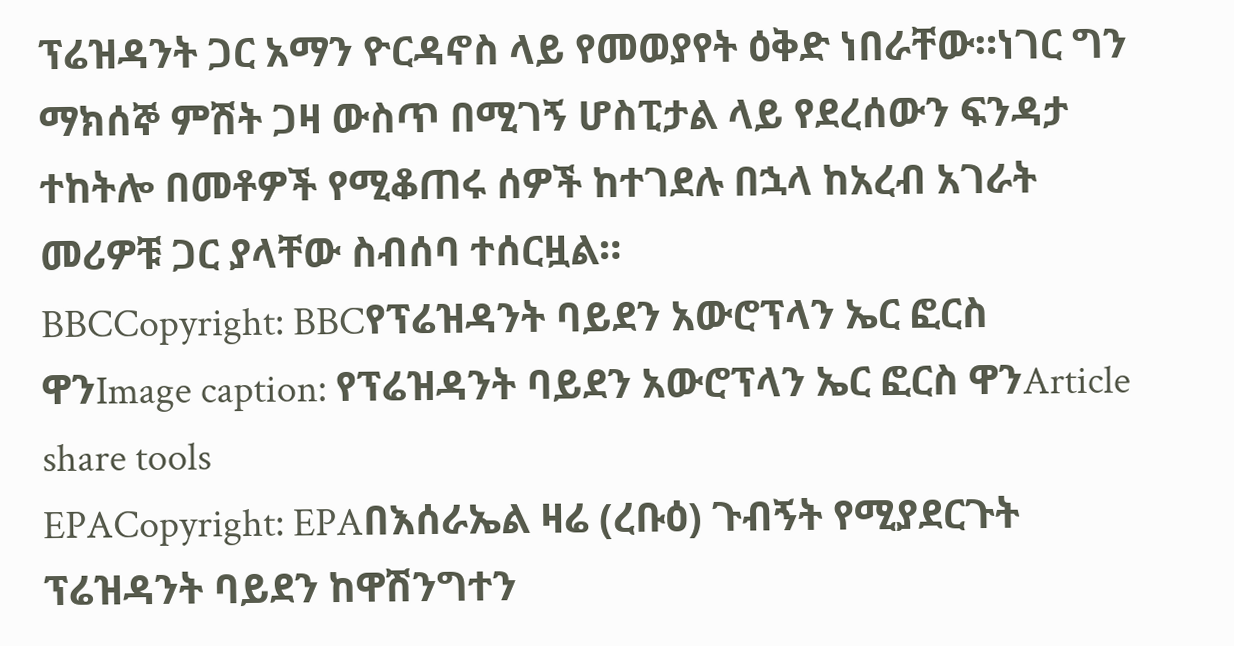ፕሬዝዳንት ጋር አማን ዮርዳኖስ ላይ የመወያየት ዕቅድ ነበራቸው።ነገር ግን ማክሰኞ ምሽት ጋዛ ውስጥ በሚገኝ ሆስፒታል ላይ የደረሰውን ፍንዳታ ተከትሎ በመቶዎች የሚቆጠሩ ሰዎች ከተገደሉ በኋላ ከአረብ አገራት መሪዎቹ ጋር ያላቸው ስብሰባ ተሰርዟል።
BBCCopyright: BBCየፕሬዝዳንት ባይደን አውሮፕላን ኤር ፎርስ ዋንImage caption: የፕሬዝዳንት ባይደን አውሮፕላን ኤር ፎርስ ዋንArticle share tools
EPACopyright: EPAበእሰራኤል ዛሬ (ረቡዕ) ጉብኝት የሚያደርጉት ፕሬዝዳንት ባይደን ከዋሽንግተን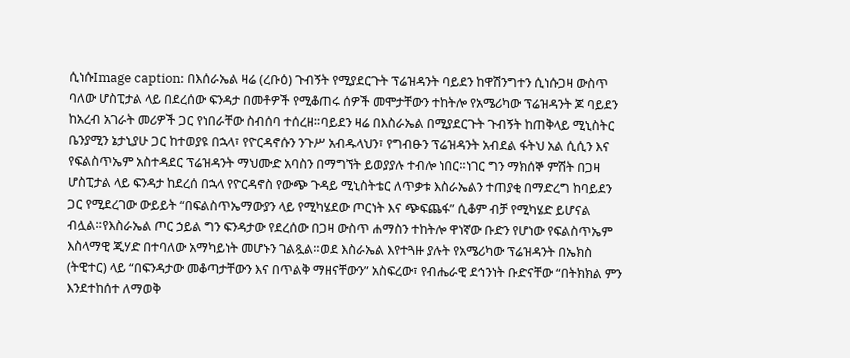ሲነሱImage caption: በእሰራኤል ዛሬ (ረቡዕ) ጉብኝት የሚያደርጉት ፕሬዝዳንት ባይደን ከዋሽንግተን ሲነሱጋዛ ውስጥ ባለው ሆስፒታል ላይ በደረሰው ፍንዳታ በመቶዎች የሚቆጠሩ ሰዎች መሞታቸውን ተከትሎ የአሜሪካው ፕሬዝዳንት ጆ ባይደን ከአረብ አገራት መሪዎች ጋር የነበራቸው ስብሰባ ተሰረዘ።ባይደን ዛሬ በእስራኤል በሚያደርጉት ጉብኝት ከጠቅላይ ሚኒስትር ቤንያሚን ኔታኒያሁ ጋር ከተወያዩ በኋላ፣ የዮርዳኖሱን ንጉሥ አብዱላህን፣ የግብፁን ፕሬዝዳንት አብደል ፋትህ አል ሲሲን እና የፍልስጥኤም አስተዳደር ፕሬዝዳንት ማህሙድ አባስን በማግኘት ይወያያሉ ተብሎ ነበር።ነገር ግን ማክሰኞ ምሽት በጋዛ ሆስፒታል ላይ ፍንዳታ ከደረሰ በኋላ የዮርዳኖስ የውጭ ጉዳይ ሚኒስትቴር ለጥቃቱ እስራኤልን ተጠያቂ በማድረግ ከባይደን ጋር የሚደረገው ውይይት “በፍልስጥኤማውያን ላይ የሚካሄደው ጦርነት እና ጭፍጨፋ” ሲቆም ብቻ የሚካሄድ ይሆናል ብሏል።የእስራኤል ጦር ኃይል ግን ፍንዳታው የደረሰው በጋዛ ውስጥ ሐማስን ተከትሎ ዋነኛው ቡድን የሆነው የፍልስጥኤም እስላማዊ ጂሃድ በተባለው አማካይነት መሆኑን ገልጿል።ወደ እስራኤል እየተጓዙ ያሉት የአሜሪካው ፕሬዝዳንት በኤክስ (ትዊተር) ላይ “በፍንዳታው መቆጣታቸውን እና በጥልቅ ማዘናቸውን” አስፍረው፣ የብሔራዊ ደኅንነት ቡድናቸው “በትክክል ምን እንደተከሰተ ለማወቅ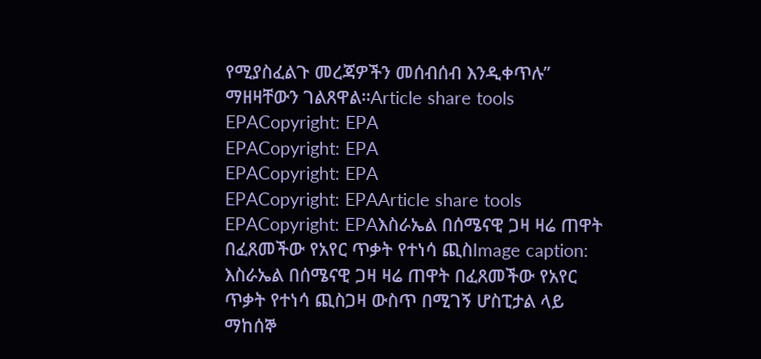የሚያስፈልጉ መረጃዎችን መሰብሰብ እንዲቀጥሉ” ማዘዛቸውን ገልጸዋል።Article share tools
EPACopyright: EPA
EPACopyright: EPA
EPACopyright: EPA
EPACopyright: EPAArticle share tools
EPACopyright: EPAእስራኤል በሰሜናዊ ጋዛ ዛሬ ጠዋት በፈጸመችው የአየር ጥቃት የተነሳ ጪስImage caption: እስራኤል በሰሜናዊ ጋዛ ዛሬ ጠዋት በፈጸመችው የአየር ጥቃት የተነሳ ጪስጋዛ ውስጥ በሚገኝ ሆስፒታል ላይ ማከሰኞ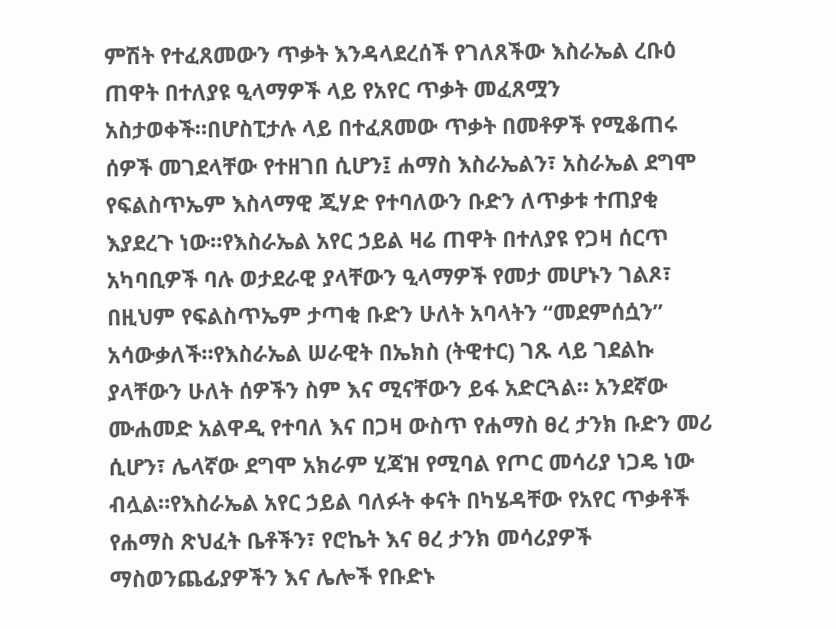ምሽት የተፈጸመውን ጥቃት እንዳላደረሰች የገለጸችው እስራኤል ረቡዕ ጠዋት በተለያዩ ዒላማዎች ላይ የአየር ጥቃት መፈጸሟን አስታወቀች።በሆስፒታሉ ላይ በተፈጸመው ጥቃት በመቶዎች የሚቆጠሩ ሰዎች መገደላቸው የተዘገበ ሲሆን፤ ሐማስ እስራኤልን፣ አስራኤል ደግሞ የፍልስጥኤም እስላማዊ ጂሃድ የተባለውን ቡድን ለጥቃቱ ተጠያቂ እያደረጉ ነው።የእስራኤል አየር ኃይል ዛሬ ጠዋት በተለያዩ የጋዛ ሰርጥ አካባቢዎች ባሉ ወታደራዊ ያላቸውን ዒላማዎች የመታ መሆኑን ገልጾ፣ በዚህም የፍልስጥኤም ታጣቂ ቡድን ሁለት አባላትን “መደምሰሷን” አሳውቃለች።የእስራኤል ሠራዊት በኤክስ (ትዊተር) ገጹ ላይ ገደልኩ ያላቸውን ሁለት ሰዎችን ስም እና ሚናቸውን ይፋ አድርጓል። አንደኛው ሙሐመድ አልዋዲ የተባለ እና በጋዛ ውስጥ የሐማስ ፀረ ታንክ ቡድን መሪ ሲሆን፣ ሌላኛው ደግሞ አክራም ሂጃዝ የሚባል የጦር መሳሪያ ነጋዴ ነው ብሏል።የእስራኤል አየር ኃይል ባለፉት ቀናት በካሄዳቸው የአየር ጥቃቶች የሐማስ ጽህፈት ቤቶችን፣ የሮኬት እና ፀረ ታንክ መሳሪያዎች ማስወንጨፊያዎችን እና ሌሎች የቡድኑ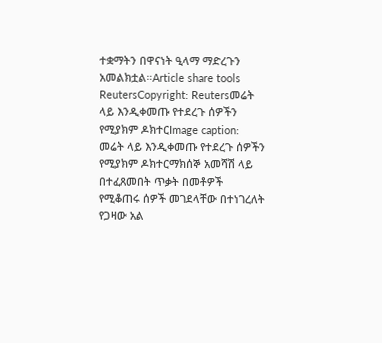ተቋማትን በዋናነት ዒላማ ማድረጉን አመልክቷል።Article share tools
ReutersCopyright: Reutersመሬት ላይ እንዲቀመጡ የተደረጉ ሰዎችን የሚያክም ዶክተርImage caption: መሬት ላይ እንዲቀመጡ የተደረጉ ሰዎችን የሚያክም ዶክተርማክሰኞ አመሻሽ ላይ በተፈጸመበት ጥቃት በመቶዎች የሚቆጠሩ ሰዎች መገደላቸው በተነገረለት የጋዛው አል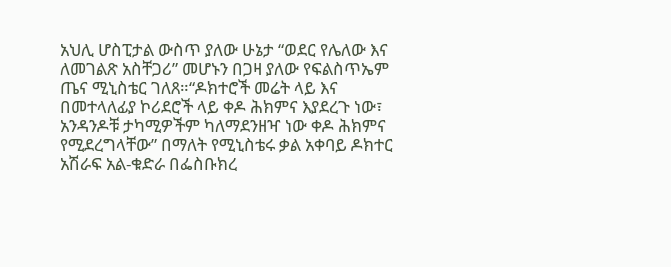አህሊ ሆስፒታል ውስጥ ያለው ሁኔታ “ወደር የሌለው እና ለመገልጽ አስቸጋሪ” መሆኑን በጋዛ ያለው የፍልስጥኤም ጤና ሚኒስቴር ገለጸ።“ዶክተሮች መሬት ላይ እና በመተላለፊያ ኮሪደሮች ላይ ቀዶ ሕክምና እያደረጉ ነው፣ አንዳንዶቹ ታካሚዎችም ካለማደንዘዣ ነው ቀዶ ሕክምና የሚደረግላቸው” በማለት የሚኒስቴሩ ቃል አቀባይ ዶክተር አሽራፍ አል-ቁድራ በፌስቡክረ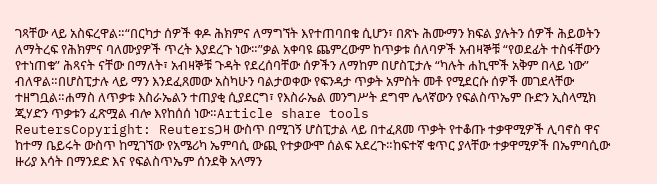ገጻቸው ላይ አስፍረዋል።“በርካታ ሰዎች ቀዶ ሕክምና ለማግኘት እየተጠባበቁ ሲሆን፣ በጽኑ ሕሙማን ክፍል ያሉትን ሰዎች ሕይወትን ለማትረፍ የሕክምና ባለሙያዎች ጥረት እያደረጉ ነው።”ቃል አቀባዩ ጨምረውም ከጥቃቱ ሰለባዎች አብዛኞቹ “የወደፊት ተስፋቸውን የተነጠቁ” ሕጻናት ናቸው በማለት፣ አብዛኞቹ ጉዳት የደረሰባቸው ሰዎችን ለማከም በሆስፒታሉ “ካሉት ሐኪሞች አቅም በላይ ነው” ብለዋል።በሆስፒታሉ ላይ ማን እንደፈጸመው አስካሁን ባልታወቀው የፍንዳታ ጥቃት አምስት መቶ የሚደርሱ ሰዎች መገደላቸው ተዘግቧል።ሐማስ ለጥቃቱ እስራኤልን ተጠያቂ ሲያደርግ፣ የእስራኤል መንግሥት ደግሞ ሌላኛውን የፍልስጥኤም ቡድን ኢስላሚክ ጂሃድን ጥቃቱን ፈጽሟል ብሎ እየከሰሰ ነው።Article share tools
ReutersCopyright: Reutersጋዛ ውስጥ በሚገኝ ሆስፒታል ላይ በተፈጸመ ጥቃት የተቆጡ ተቃዋሚዎች ሊባኖስ ዋና ከተማ ቤይሩት ውስጥ ከሚገኘው የአሜሪካ ኤምባሲ ውጪ የተቃውሞ ሰልፍ አደረጉ።ከፍተኛ ቁጥር ያላቸው ተቃዋሚዎች በኤምባሲው ዙሪያ እሳት በማንደድ እና የፍልስጥኤም ሰንደቅ አላማን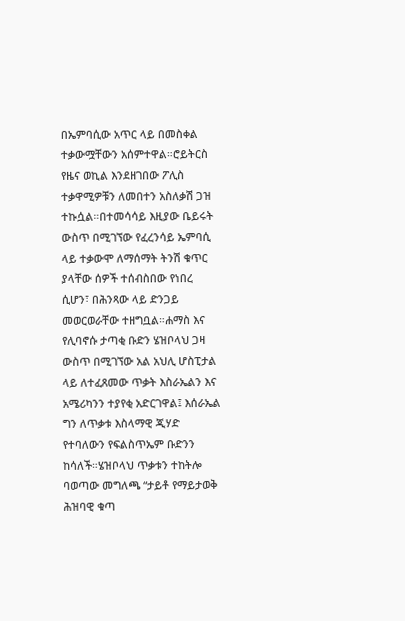በኤምባሲው አጥር ላይ በመስቀል ተቃውሟቸውን አሰምተዋል።ሮይትርስ የዜና ወኪል እንደዘገበው ፖሊስ ተቃዋሚዎቹን ለመበተን አስለቃሽ ጋዝ ተኩሷል።በተመሳሳይ እዚያው ቤይሩት ውስጥ በሚገኘው የፈረንሳይ ኤምባሲ ላይ ተቃውሞ ለማሰማት ትንሽ ቁጥር ያላቸው ሰዎች ተሰብስበው የነበረ ሲሆን፣ በሕንጻው ላይ ድንጋይ መወርወራቸው ተዘግቧል።ሐማስ እና የሊባኖሱ ታጣቂ ቡድን ሄዝቦላህ ጋዛ ውስጥ በሚገኘው አል አህሊ ሆስፒታል ላይ ለተፈጸመው ጥቃት እስራኤልን እና አሜሪካንን ተያየቂ አድርገዋል፤ እሰራኤል ግን ለጥቃቱ እስላማዊ ጂሃድ የተባለውን የፍልስጥኤም ቡድንን ከሳለች።ሄዝቦላህ ጥቃቱን ተከትሎ ባወጣው መግለጫ “ታይቶ የማይታወቅ ሕዝባዊ ቁጣ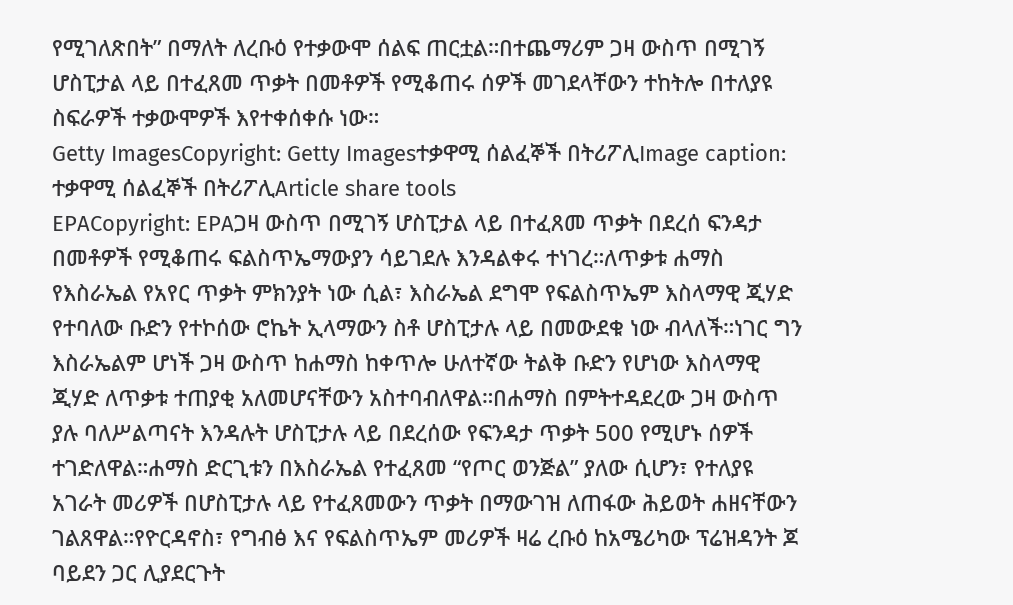የሚገለጽበት” በማለት ለረቡዕ የተቃውሞ ሰልፍ ጠርቷል።በተጨማሪም ጋዛ ውስጥ በሚገኝ ሆስፒታል ላይ በተፈጸመ ጥቃት በመቶዎች የሚቆጠሩ ሰዎች መገደላቸውን ተከትሎ በተለያዩ ስፍራዎች ተቃውሞዎች እየተቀሰቀሱ ነው።
Getty ImagesCopyright: Getty Imagesተቃዋሚ ሰልፈኞች በትሪፖሊImage caption: ተቃዋሚ ሰልፈኞች በትሪፖሊArticle share tools
EPACopyright: EPAጋዛ ውስጥ በሚገኝ ሆስፒታል ላይ በተፈጸመ ጥቃት በደረሰ ፍንዳታ በመቶዎች የሚቆጠሩ ፍልስጥኤማውያን ሳይገደሉ እንዳልቀሩ ተነገረ።ለጥቃቱ ሐማስ የእስራኤል የአየር ጥቃት ምክንያት ነው ሲል፣ እስራኤል ደግሞ የፍልስጥኤም እስላማዊ ጂሃድ የተባለው ቡድን የተኮሰው ሮኬት ኢላማውን ስቶ ሆስፒታሉ ላይ በመውደቁ ነው ብላለች።ነገር ግን እስራኤልም ሆነች ጋዛ ውስጥ ከሐማስ ከቀጥሎ ሁለተኛው ትልቅ ቡድን የሆነው እስላማዊ ጂሃድ ለጥቃቱ ተጠያቂ አለመሆናቸውን አስተባብለዋል።በሐማስ በምትተዳደረው ጋዛ ውስጥ ያሉ ባለሥልጣናት እንዳሉት ሆስፒታሉ ላይ በደረሰው የፍንዳታ ጥቃት 500 የሚሆኑ ሰዎች ተገድለዋል።ሐማስ ድርጊቱን በእስራኤል የተፈጸመ “የጦር ወንጅል” ያለው ሲሆን፣ የተለያዩ አገራት መሪዎች በሆስፒታሉ ላይ የተፈጸመውን ጥቃት በማውገዝ ለጠፋው ሕይወት ሐዘናቸውን ገልጸዋል።የዮርዳኖስ፣ የግብፅ እና የፍልስጥኤም መሪዎች ዛሬ ረቡዕ ከአሜሪካው ፕሬዝዳንት ጆ ባይደን ጋር ሊያደርጉት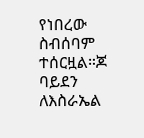የነበረው ስብሰባም ተሰርዟል።ጆ ባይደን ለእስራኤል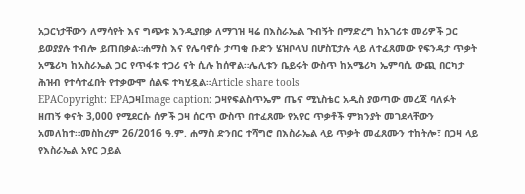አጋርነታቸውን ለማሳየት እና ግጭቱ እንዲያበቃ ለማገዝ ዛሬ በእስራኤል ጉብኝት በማድረግ ከአገሪቱ መሪዎች ጋር ይወያያሉ ተብሎ ይጠበቃል።ሐማስ እና የሌባኖሱ ታጣቂ ቡድን ሄዝቦላህ በሆስፒታሉ ላይ ለተፈጸመው የፍንዳታ ጥቃት አሜሪካ ከአስራኤል ጋር የጥፋቱ ተጋሪ ናት ሲሉ ከሰዋል።ሌሊቱን ቤይሩት ውስጥ ከአሜሪካ ኤምባሲ ውጪ በርካታ ሕዝብ የተሳተፈበት የተቃውሞ ሰልፍ ተካሂዷል።Article share tools
EPACopyright: EPAጋዛImage caption: ጋዛየፍልስጥኤም ጤና ሚኒስቴር አዲስ ያወጣው መረጃ ባለፉት ዘጠኝ ቀናት 3,000 የሚደርሱ ሰዎች ጋዛ ሰርጥ ውስጥ በተፈጸሙ የአየር ጥቃቶች ምክንያት መገደላቸውን አመለከተ።መስከረም 26/2016 ዓ.ም. ሐማስ ድንበር ተሻግሮ በእስራኤል ላይ ጥቃት መፈጸሙን ተከትሎ፣ በጋዛ ላይ የእስራኤል አየር ኃይል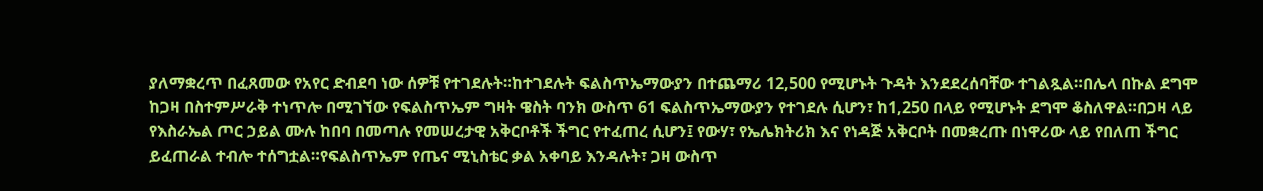ያለማቋረጥ በፈጸመው የአየር ድብደባ ነው ሰዎቹ የተገደሉት።ከተገደሉት ፍልስጥኤማውያን በተጨማሪ 12,500 የሚሆኑት ጉዳት እንደደረሰባቸው ተገልጿል።በሌላ በኩል ደግሞ ከጋዛ በስተምሥራቅ ተነጥሎ በሚገኘው የፍልስጥኤም ግዛት ዌስት ባንክ ውስጥ 61 ፍልስጥኤማውያን የተገደሉ ሲሆን፣ ከ1,250 በላይ የሚሆኑት ደግሞ ቆስለዋል።በጋዛ ላይ የእስራኤል ጦር ኃይል ሙሉ ከበባ በመጣሉ የመሠረታዊ አቅርቦቶች ችግር የተፈጠረ ሲሆን፤ የውሃ፣ የኤሌክትሪክ እና የነዳጅ አቅርቦት በመቋረጡ በነዋሪው ላይ የበለጠ ችግር ይፈጠራል ተብሎ ተሰግቷል።የፍልስጥኤም የጤና ሚኒስቴር ቃል አቀባይ እንዳሉት፣ ጋዛ ውስጥ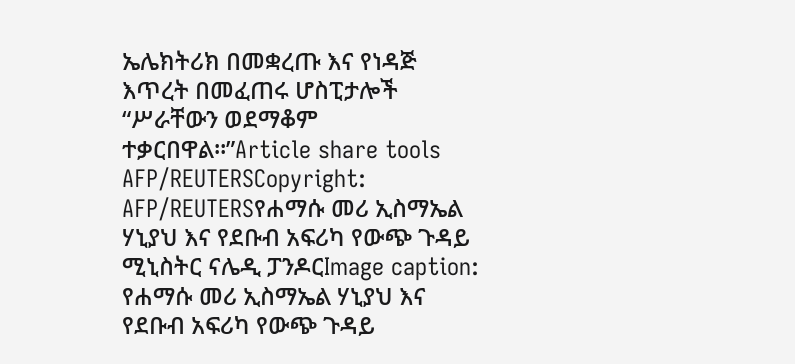ኤሌክትሪክ በመቋረጡ እና የነዳጅ እጥረት በመፈጠሩ ሆስፒታሎች “ሥራቸውን ወደማቆም ተቃርበዋል።”Article share tools
AFP/REUTERSCopyright: AFP/REUTERSየሐማሱ መሪ ኢስማኤል ሃኒያህ እና የደቡብ አፍሪካ የውጭ ጉዳይ ሚኒስትር ናሌዲ ፓንዶርImage caption: የሐማሱ መሪ ኢስማኤል ሃኒያህ እና የደቡብ አፍሪካ የውጭ ጉዳይ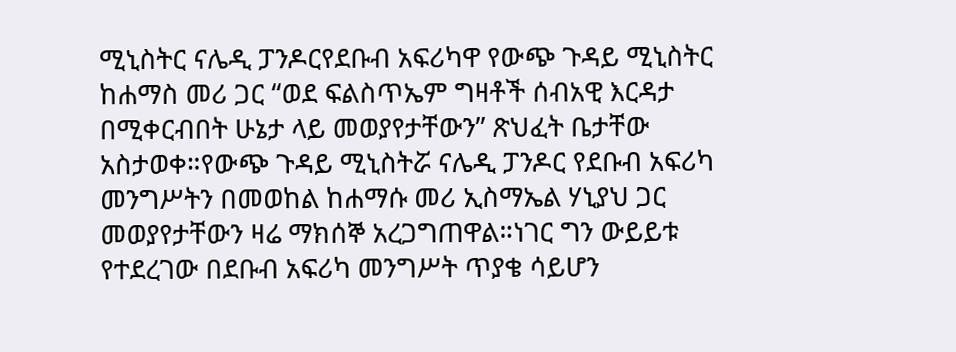ሚኒስትር ናሌዲ ፓንዶርየደቡብ አፍሪካዋ የውጭ ጉዳይ ሚኒስትር ከሐማስ መሪ ጋር “ወደ ፍልስጥኤም ግዛቶች ሰብአዊ እርዳታ በሚቀርብበት ሁኔታ ላይ መወያየታቸውን” ጽህፈት ቤታቸው አስታወቀ።የውጭ ጉዳይ ሚኒስትሯ ናሌዲ ፓንዶር የደቡብ አፍሪካ መንግሥትን በመወከል ከሐማሱ መሪ ኢስማኤል ሃኒያህ ጋር መወያየታቸውን ዛሬ ማክሰኞ አረጋግጠዋል።ነገር ግን ውይይቱ የተደረገው በደቡብ አፍሪካ መንግሥት ጥያቄ ሳይሆን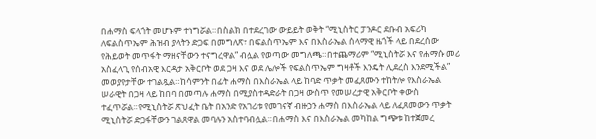በሐማስ ፍላጎት መሆኑም ተነግሯል።በስልክ በተደረገው ውይይት ወቅት “ሚኒስትር ፓንዶር ደቡብ አፍሪካ ለፍልስጥኤም ሕዝብ ያላትን ድጋፍ በመግለጽ፣ በፍልስጥኤም እና በእስራኤል ሰላማዊ ዜጎች ላይ በደረሰው የሕይወት መጥፋት ማዘናቸውን ተናግረዋል” ብሏል የወጣው መግለጫ።በተጨማሪም “ሚኒስትሯ እና የሐማሱ መሪ አስፈላጊ የሰብአዊ እርዳታ አቅርቦት ወደ ጋዛ እና ወደ ሌሎች የፍልስጥኤም ግዛቶች እንዴት ሊደረስ እንደሚችል” መወያየታቸው ተገልጿል።ከሳምንት በፊት ሐማስ በእስራኤል ላይ ከባድ ጥቃት መፈጸሙን ተከትሎ የእስራኤል ሠራዊት በጋዛ ላይ ከበባ በመጣሉ ሐማስ በሚያስተዳድራት በጋዛ ውስጥ የመሠረታዊ አቅርቦት ቀውስ ተፈጥሯል።የሚኒስትሯ ጽህፈት ቤት በአንድ የአገሪቱ የመገናኛ ብዙኃን ሐማስ በእስራኤል ላይ ለፈጸመውን ጥቃት ሚኒስትሯ ድጋፋቸውን ገልጸዋል መባሉን አስተባብሏል።በሐማስ እና በእስራኤል መካከል ግጭቱ ከተጀመረ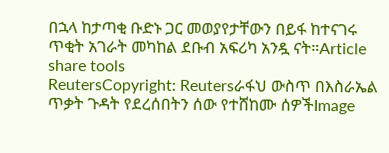በኋላ ከታጣቂ ቡድኑ ጋር መወያየታቸውን በይፋ ከተናገሩ ጥቂት አገራት መካከል ደቡብ አፍሪካ አንዷ ናት።Article share tools
ReutersCopyright: Reutersራፋህ ውስጥ በእስራኤል ጥቃት ጉዳት የደረሰበትን ሰው የተሸከሙ ሰዎችImage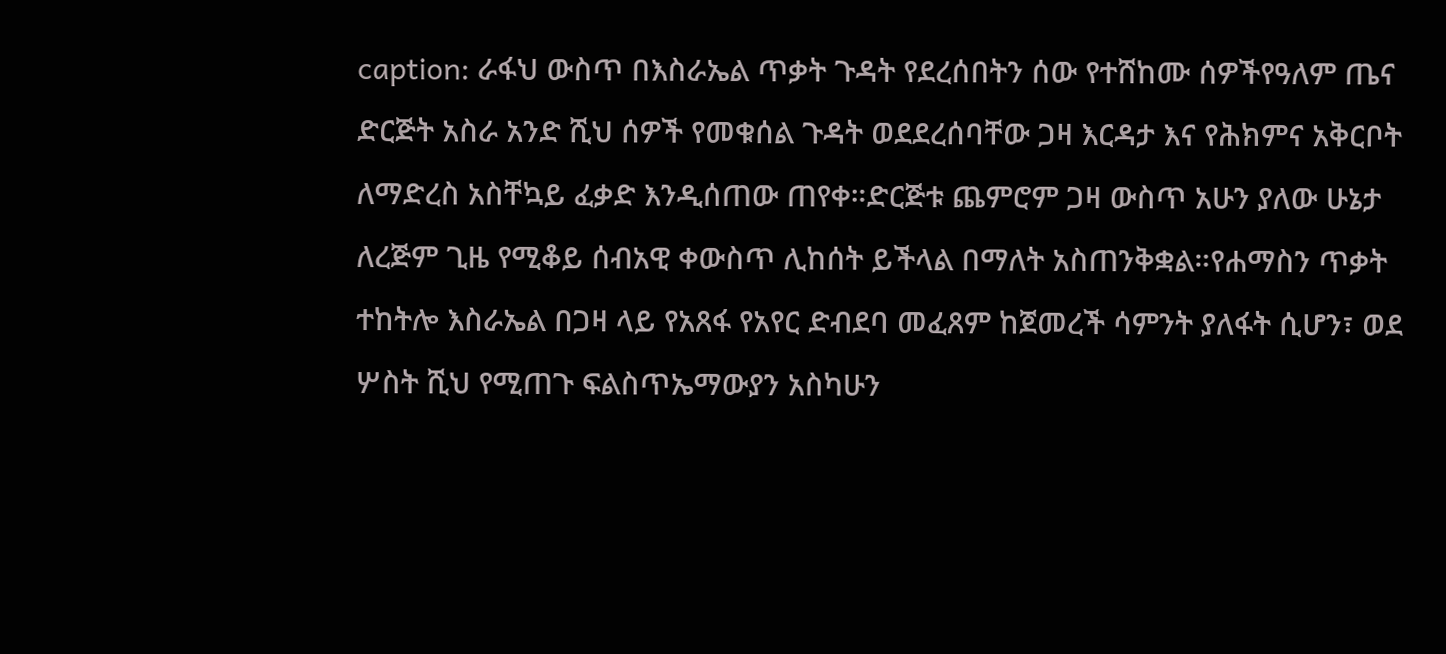caption: ራፋህ ውስጥ በእስራኤል ጥቃት ጉዳት የደረሰበትን ሰው የተሸከሙ ሰዎችየዓለም ጤና ድርጅት አስራ አንድ ሺህ ሰዎች የመቁሰል ጉዳት ወደደረሰባቸው ጋዛ እርዳታ እና የሕክምና አቅርቦት ለማድረስ አስቸኳይ ፈቃድ እንዲሰጠው ጠየቀ።ድርጅቱ ጨምሮም ጋዛ ውስጥ አሁን ያለው ሁኔታ ለረጅም ጊዜ የሚቆይ ሰብአዊ ቀውስጥ ሊከሰት ይችላል በማለት አስጠንቅቋል።የሐማስን ጥቃት ተከትሎ እስራኤል በጋዛ ላይ የአጸፋ የአየር ድብደባ መፈጸም ከጀመረች ሳምንት ያለፋት ሲሆን፣ ወደ ሦስት ሺህ የሚጠጉ ፍልስጥኤማውያን አስካሁን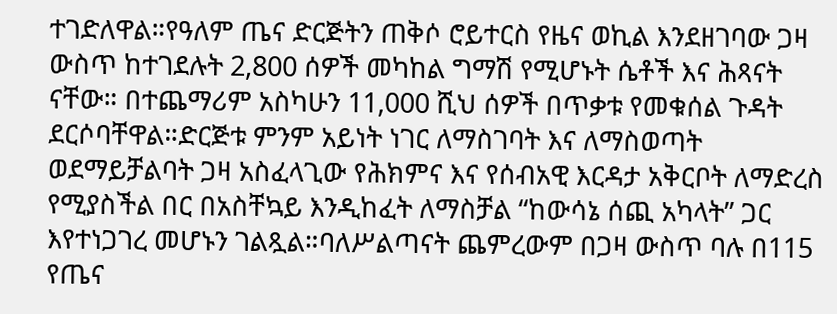ተገድለዋል።የዓለም ጤና ድርጅትን ጠቅሶ ሮይተርስ የዜና ወኪል እንደዘገባው ጋዛ ውስጥ ከተገደሉት 2,800 ሰዎች መካከል ግማሽ የሚሆኑት ሴቶች እና ሕጻናት ናቸው። በተጨማሪም አስካሁን 11,000 ሺህ ሰዎች በጥቃቱ የመቁሰል ጉዳት ደርሶባቸዋል።ድርጅቱ ምንም አይነት ነገር ለማስገባት እና ለማስወጣት ወደማይቻልባት ጋዛ አስፈላጊው የሕክምና እና የሰብአዊ እርዳታ አቅርቦት ለማድረስ የሚያስችል በር በአስቸኳይ እንዲከፈት ለማስቻል “ከውሳኔ ሰጪ አካላት” ጋር እየተነጋገረ መሆኑን ገልጿል።ባለሥልጣናት ጨምረውም በጋዛ ውስጥ ባሉ በ115 የጤና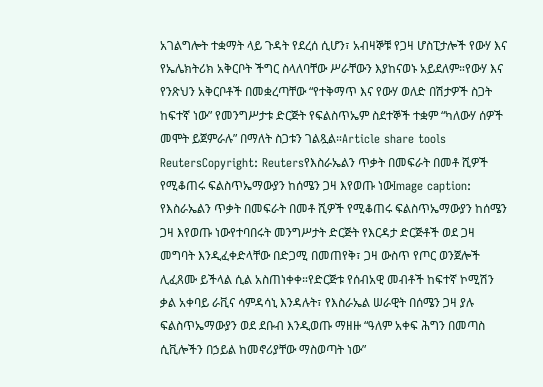አገልግሎት ተቋማት ላይ ጉዳት የደረሰ ሲሆን፣ አብዛኞቹ የጋዛ ሆስፒታሎች የውሃ እና የኤሌክትሪክ አቅርቦት ችግር ስላለባቸው ሥራቸውን እያከናወኑ አይደለም።የውሃ እና የንጽህን አቅርቦቶች በመቋረጣቸው “የተቅማጥ እና የውሃ ወለድ በሽታዎች ስጋት ከፍተኛ ነው” የመንግሥታቱ ድርጅት የፍልስጥኤም ስደተኞች ተቋም “ካለውሃ ሰዎች መሞት ይጀምራሉ” በማለት ስጋቱን ገልጿል።Article share tools
ReutersCopyright: Reutersየእስራኤልን ጥቃት በመፍራት በመቶ ሺዎች የሚቆጠሩ ፍልስጥኤማውያን ከሰሜን ጋዛ እየወጡ ነውImage caption: የእስራኤልን ጥቃት በመፍራት በመቶ ሺዎች የሚቆጠሩ ፍልስጥኤማውያን ከሰሜን ጋዛ እየወጡ ነውየተባበሩት መንግሥታት ድርጅት የእርዳታ ድርጅቶች ወደ ጋዛ መግባት እንዲፈቀድላቸው በድጋሚ በመጠየቅ፣ ጋዛ ውስጥ የጦር ወንጀሎች ሊፈጸሙ ይችላል ሲል አስጠነቀቀ።የድርጅቱ የሰብአዊ መብቶች ከፍተኛ ኮሚሽን ቃል አቀባይ ራቪና ሳምዳሳኒ እንዳሉት፣ የእስራኤል ሠራዊት በሰሜን ጋዛ ያሉ ፍልስጥኤማውያን ወደ ደቡብ እንዲወጡ ማዘዙ “ዓለም አቀፍ ሕግን በመጣስ ሲቪሎችን በኃይል ከመኖሪያቸው ማስወጣት ነው”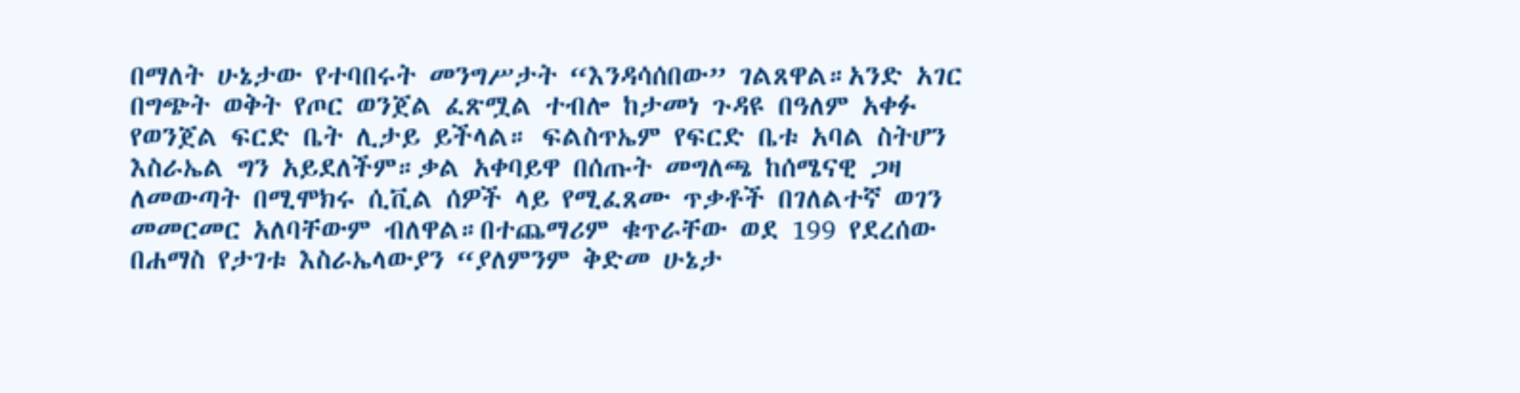በማለት ሁኔታው የተባበሩት መንግሥታት “እንዳሳሰበው” ገልጸዋል።አንድ አገር በግጭት ወቅት የጦር ወንጀል ፈጽሟል ተብሎ ከታመነ ጉዳዩ በዓለም አቀፉ የወንጀል ፍርድ ቤት ሊታይ ይችላል። ፍልስጥኤም የፍርድ ቤቱ አባል ስትሆን እስራኤል ግን አይደለችም።ቃል አቀባይዋ በሰጡት መግለጫ ከሰሜናዊ ጋዛ ለመውጣት በሚሞክሩ ሲቪል ሰዎች ላይ የሚፈጸሙ ጥቃቶች በገለልተኛ ወገን መመርመር አለባቸውም ብለዋል።በተጨማሪም ቁጥራቸው ወደ 199 የደረሰው በሐማስ የታገቱ እስራኤላውያን “ያለምንም ቅድመ ሁኔታ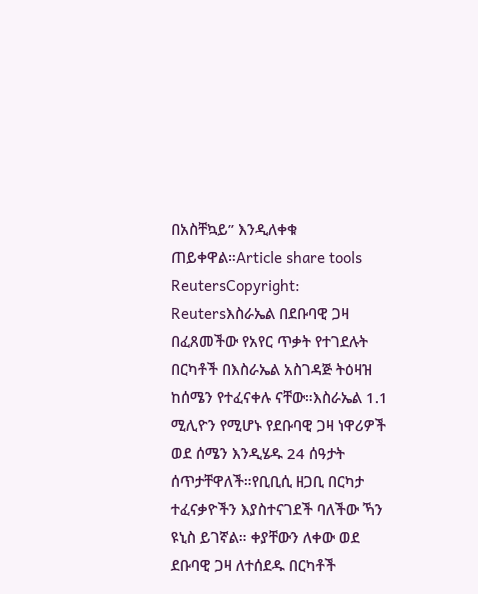በአስቸኳይ” እንዲለቀቁ ጠይቀዋል።Article share tools
ReutersCopyright: Reutersእስራኤል በደቡባዊ ጋዛ በፈጸመችው የአየር ጥቃት የተገደሉት በርካቶች በእስራኤል አስገዳጅ ትዕዛዝ ከሰሜን የተፈናቀሉ ናቸው።እስራኤል 1.1 ሚሊዮን የሚሆኑ የደቡባዊ ጋዛ ነዋሪዎች ወደ ሰሜን እንዲሄዱ 24 ሰዓታት ሰጥታቸዋለች።የቢቢሲ ዘጋቢ በርካታ ተፈናቃዮችን እያስተናገደች ባለችው ኻን ዩኒስ ይገኛል። ቀያቸውን ለቀው ወደ ደቡባዊ ጋዛ ለተሰደዱ በርካቶች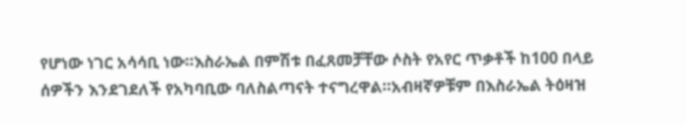የሆነው ነገር አሳሳቢ ነው።እስራኤል በምሽቱ በፈጸመቻቸው ሶስት የአየር ጥቃቶች ከ100 በላይ ሰዎችን እንደገደለች የአካባቢው ባለስልጣናት ተናግረዋል።አብዛኛዎቹም በእስራኤል ትዕዛዝ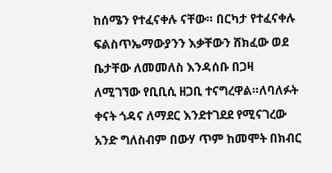ከሰሜን የተፈናቀሉ ናቸው። በርካታ የተፈናቀሉ ፍልስጥኤማውያንን እቃቸውን ሸክፈው ወደ ቤታቸው ለመመለስ እንዳሰቡ በጋዛ ለሚገኘው የቢቢሲ ዘጋቢ ተናግረዋል።ለባለፉት ቀናት ጎዳና ለማደር እንደተገደደ የሚናገረው አንድ ግለስብም በውሃ ጥም ከመሞት በክብር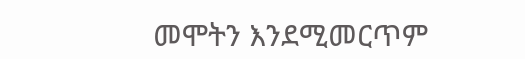መሞትን እንደሚመርጥም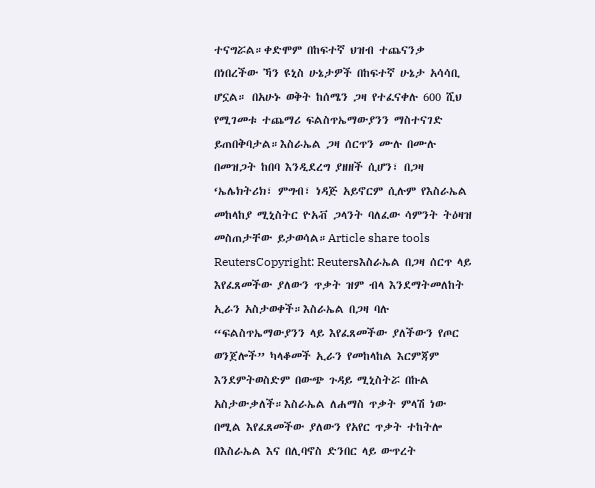ተናግሯል።ቀድሞም በከፍተኛ ህዝብ ተጨናንቃ በነበረችው ኻን ዩኒስ ሁኔታዎች በከፍተኛ ሁኔታ አሳሳቢ ሆኗል። በአሁኑ ወቅት ከሰሜን ጋዛ የተፈናቀሉ 600 ሺህ የሚገመቱ ተጨማሪ ፍልስጥኤማውያንን ማስተናገድ ይጠበቅባታል።እስራኤል ጋዛ ሰርጥን ሙሉ በሙሉ በመዝጋት ከበባ እንዲደረግ ያዘዘች ሲሆን፣ በጋዛ ‘ኤሌክትሪክ፣ ምግብ፣ ነዳጅ አይኖርም ሲሉም የእስራኤል መከላከያ ሚኒስትር ዮአቭ ጋላንት ባለፈው ሳምንት ትዕዛዝ መስጠታቸው ይታወሳል።Article share tools
ReutersCopyright: Reutersእስራኤል በጋዛ ሰርጥ ላይ እየፈጸመችው ያለውን ጥቃት ዝም ብላ እንደማትመለከት ኢራን አስታወቀች።እስራኤል በጋዛ ባሉ “ፍልስጥኤማውያንን ላይ እየፈጸመችው ያለችውን የጦር ወንጀሎች” ካላቆመች ኢራን የመከላከል እርምጃም እንደምትወስድም በውጭ ጉዳይ ሚኒስትሯ በኩል አስታውቃለች።እስራኤል ለሐማስ ጥቃት ምላሽ ነው በሚል እየፈጸመችው ያለውን የአየር ጥቃት ተከትሎ በእስራኤል እና በሊባኖስ ድንበር ላይ ውጥረት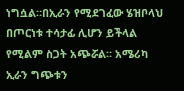ነግሷል።በኢራን የሚደገፈው ሄዝቦላህ በጦርነቱ ተሳታፊ ሊሆን ይችላል የሚልም ስጋት አጭሯል። አሜሪካ ኢራን ግጭቱን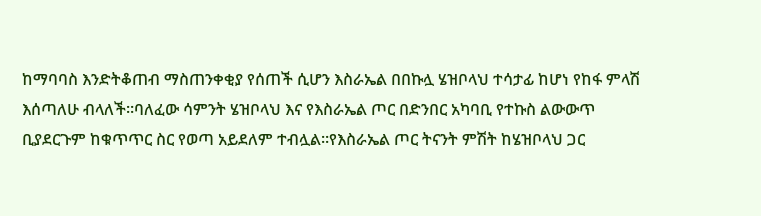ከማባባስ እንድትቆጠብ ማስጠንቀቂያ የሰጠች ሲሆን እስራኤል በበኩሏ ሄዝቦላህ ተሳታፊ ከሆነ የከፋ ምላሽ እሰጣለሁ ብላለች።ባለፈው ሳምንት ሄዝቦላህ እና የእስራኤል ጦር በድንበር አካባቢ የተኩስ ልውውጥ ቢያደርጉም ከቁጥጥር ስር የወጣ አይደለም ተብሏል።የእስራኤል ጦር ትናንት ምሽት ከሄዝቦላህ ጋር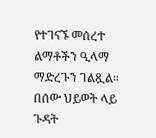የተገናኙ መሰረተ ልማቶችን ዒላማ ማድረጉን ገልጿል። በሰው ህይወት ላይ ጉዳት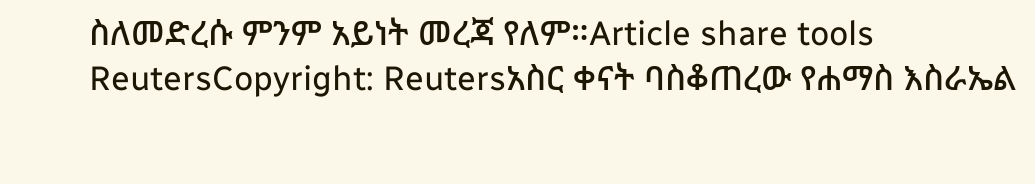ስለመድረሱ ምንም አይነት መረጃ የለም።Article share tools
ReutersCopyright: Reutersአስር ቀናት ባስቆጠረው የሐማስ እስራኤል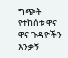ግጭት የተከሰቱ ዋና ዋና ጉዳዮችን እንቃኝ